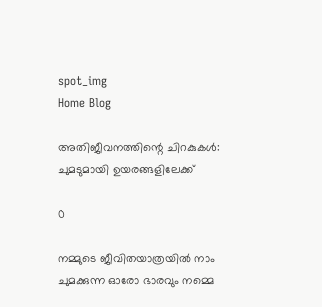spot_img
Home Blog

അതിജീവനത്തിന്റെ ചിറകുകൾ: ചുമടുമായി ഉയരങ്ങളിലേക്ക്

0

നമ്മുടെ ജീവിതയാത്രയിൽ നാം ചുമക്കുന്ന ഓരോ ഭാരവും നമ്മെ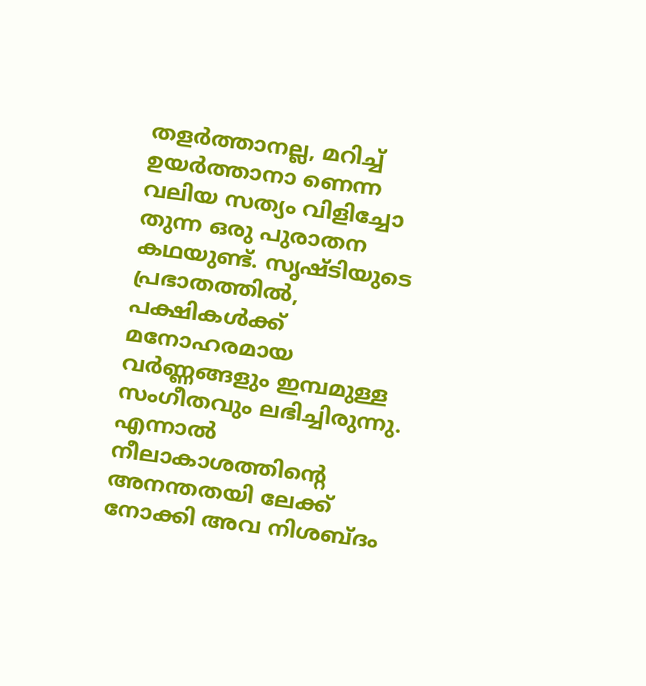തളർത്താനല്ല, മറിച്ച് ഉയർത്താനാ ണെന്ന വലിയ സത്യം വിളിച്ചോ തുന്ന ഒരു പുരാതന കഥയുണ്ട്. സൃഷ്ടിയുടെ പ്രഭാതത്തിൽ, പക്ഷികൾക്ക് മനോഹരമായ വർണ്ണങ്ങളും ഇമ്പമുള്ള സംഗീതവും ലഭിച്ചിരുന്നു. എന്നാൽ നീലാകാശത്തിന്റെ അനന്തതയി ലേക്ക് നോക്കി അവ നിശബ്ദം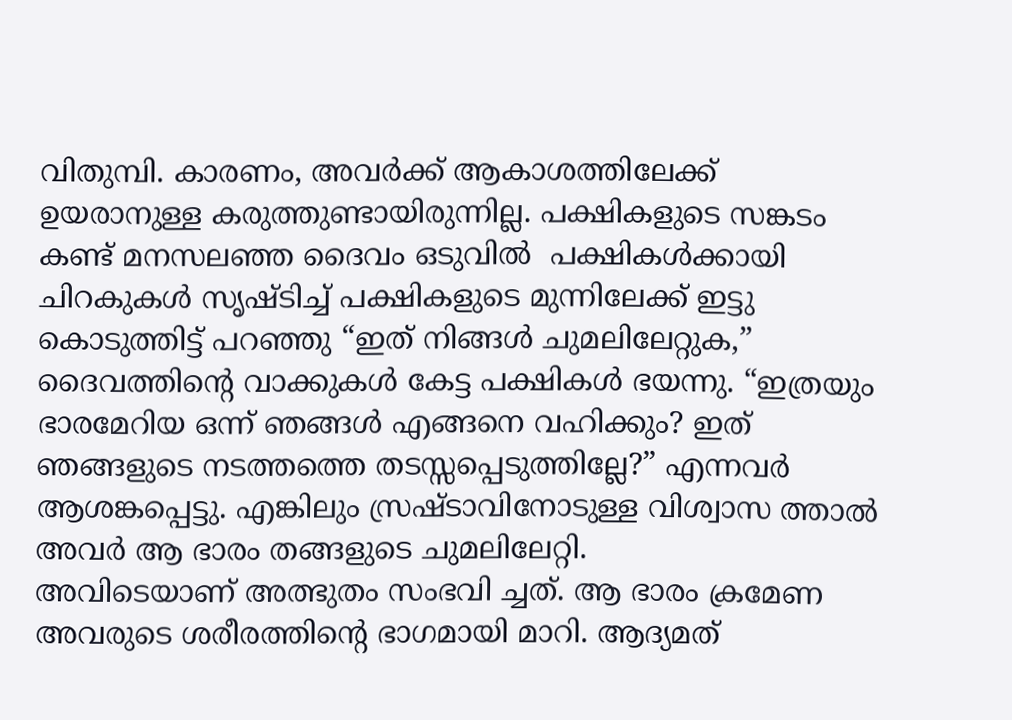വിതുമ്പി. കാരണം, അവർക്ക് ആകാശത്തിലേക്ക് ഉയരാനുള്ള കരുത്തുണ്ടായിരുന്നില്ല. പക്ഷികളുടെ സങ്കടം കണ്ട് മനസലഞ്ഞ ദൈവം ഒടുവിൽ  പക്ഷികൾക്കായി ചിറകുകൾ സൃഷ്ടിച്ച് പക്ഷികളുടെ മുന്നിലേക്ക് ഇട്ടു കൊടുത്തിട്ട് പറഞ്ഞു “ഇത് നിങ്ങൾ ചുമലിലേറ്റുക,” ദൈവത്തിൻ്റെ വാക്കുകൾ കേട്ട പക്ഷികൾ ഭയന്നു. “ഇത്രയും ഭാരമേറിയ ഒന്ന് ഞങ്ങൾ എങ്ങനെ വഹിക്കും? ഇത് ഞങ്ങളുടെ നടത്തത്തെ തടസ്സപ്പെടുത്തില്ലേ?” എന്നവർ ആശങ്കപ്പെട്ടു. എങ്കിലും സ്രഷ്ടാവിനോടുള്ള വിശ്വാസ ത്താൽ അവർ ആ ഭാരം തങ്ങളുടെ ചുമലിലേറ്റി.
അവിടെയാണ് അത്ഭുതം സംഭവി ച്ചത്. ആ ഭാരം ക്രമേണ അവരുടെ ശരീരത്തിന്റെ ഭാഗമായി മാറി. ആദ്യമത്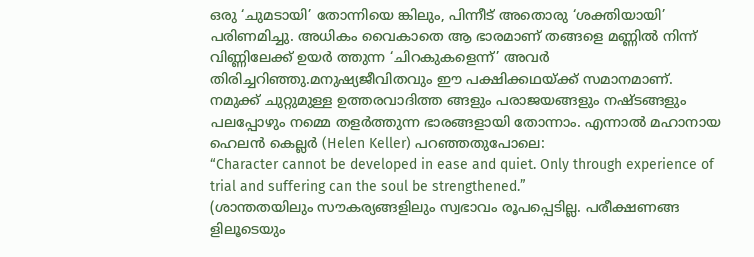ഒരു ‘ചുമടായി’ തോന്നിയെ ങ്കിലും, പിന്നീട് അതൊരു ‘ശക്തിയായി’ പരിണമിച്ചു. അധികം വൈകാതെ ആ ഭാരമാണ് തങ്ങളെ മണ്ണിൽ നിന്ന് വിണ്ണിലേക്ക് ഉയർ ത്തുന്ന ‘ചിറകുകളെന്ന്’ അവർ തിരിച്ചറിഞ്ഞു.മനുഷ്യജീവിതവും ഈ പക്ഷിക്കഥയ്ക്ക് സമാനമാണ്. നമുക്ക് ചുറ്റുമുള്ള ഉത്തരവാദിത്ത ങ്ങളും പരാജയങ്ങളും നഷ്ടങ്ങളും പലപ്പോഴും നമ്മെ തളർത്തുന്ന ഭാരങ്ങളായി തോന്നാം. എന്നാൽ മഹാനായ ഹെലൻ കെല്ലർ (Helen Keller) പറഞ്ഞതുപോലെ:
“Character cannot be developed in ease and quiet. Only through experience of trial and suffering can the soul be strengthened.”
(ശാന്തതയിലും സൗകര്യങ്ങളിലും സ്വഭാവം രൂപപ്പെടില്ല. പരീക്ഷണങ്ങ ളിലൂടെയും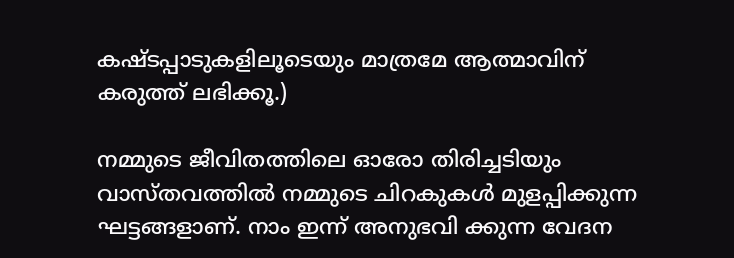കഷ്ടപ്പാടുകളിലൂടെയും മാത്രമേ ആത്മാവിന് കരുത്ത് ലഭിക്കൂ.)

നമ്മുടെ ജീവിതത്തിലെ ഓരോ തിരിച്ചടിയും വാസ്തവത്തിൽ നമ്മുടെ ചിറകുകൾ മുളപ്പിക്കുന്ന ഘട്ടങ്ങളാണ്. നാം ഇന്ന് അനുഭവി ക്കുന്ന വേദന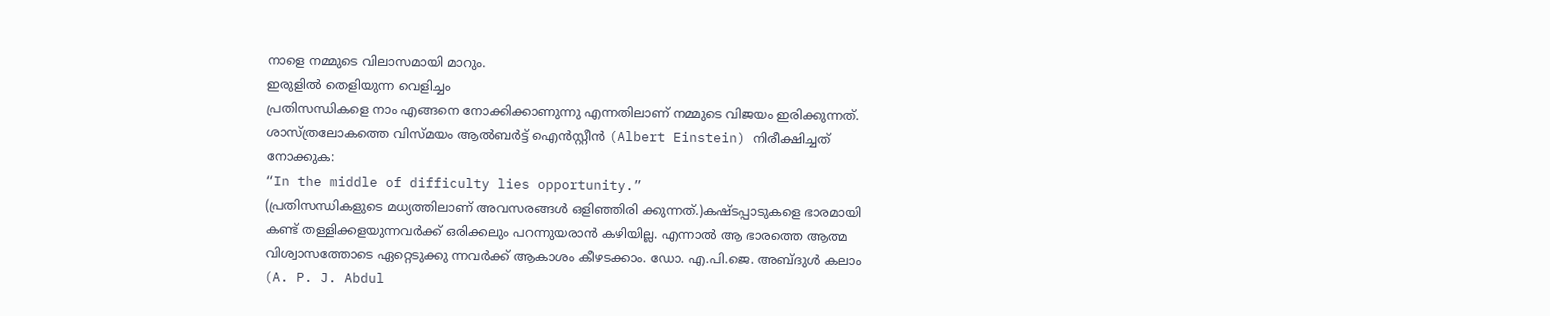നാളെ നമ്മുടെ വിലാസമായി മാറും.
ഇരുളിൽ തെളിയുന്ന വെളിച്ചം
പ്രതിസന്ധികളെ നാം എങ്ങനെ നോക്കിക്കാണുന്നു എന്നതിലാണ് നമ്മുടെ വിജയം ഇരിക്കുന്നത്. ശാസ്ത്രലോകത്തെ വിസ്മയം ആൽബർട്ട് ഐൻസ്റ്റീൻ (Albert Einstein) നിരീക്ഷിച്ചത് നോക്കുക:
“In the middle of difficulty lies opportunity.”
(പ്രതിസന്ധികളുടെ മധ്യത്തിലാണ് അവസരങ്ങൾ ഒളിഞ്ഞിരി ക്കുന്നത്.)കഷ്ടപ്പാടുകളെ ഭാരമായി കണ്ട് തള്ളിക്കളയുന്നവർക്ക് ഒരിക്കലും പറന്നുയരാൻ കഴിയില്ല. എന്നാൽ ആ ഭാരത്തെ ആത്മ വിശ്വാസത്തോടെ ഏറ്റെടുക്കു ന്നവർക്ക് ആകാശം കീഴടക്കാം. ഡോ. എ.പി.ജെ. അബ്ദുൾ കലാം (A. P. J. Abdul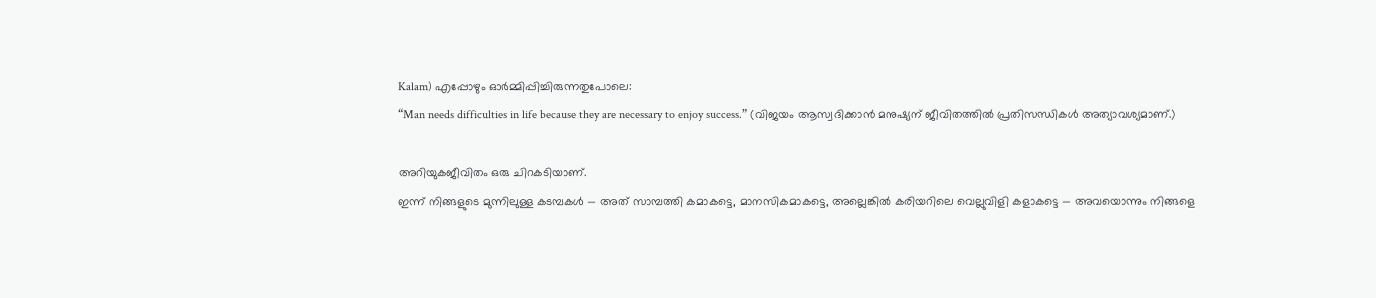Kalam) എപ്പോഴും ഓർമ്മിപ്പിച്ചിരുന്നതുപോലെ:
“Man needs difficulties in life because they are necessary to enjoy success.” (വിജയം ആസ്വദിക്കാൻ മനുഷ്യന് ജീവിതത്തിൽ പ്രതിസന്ധികൾ അത്യാവശ്യമാണ്.)

അറിയുകജീവിതം ഒരു ചിറകടിയാണ്.
ഇന്ന് നിങ്ങളുടെ മുന്നിലുള്ള കടമ്പകൾ — അത് സാമ്പത്തി കമാകട്ടെ, മാനസികമാകട്ടെ, അല്ലെങ്കിൽ കരിയറിലെ വെല്ലുവിളി കളാകട്ടെ — അവയൊന്നും നിങ്ങളെ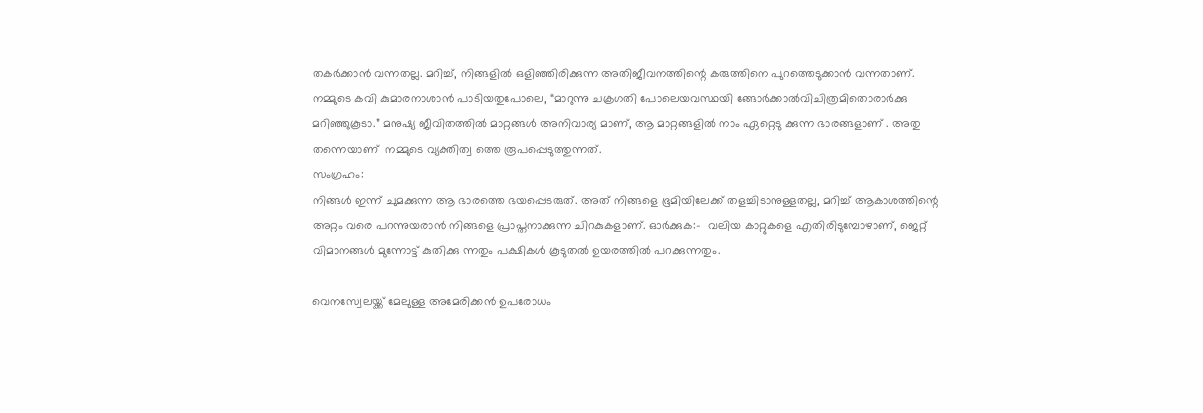തകർക്കാൻ വന്നതല്ല. മറിച്ച്, നിങ്ങളിൽ ഒളിഞ്ഞിരിക്കുന്ന അതിജീവനത്തിന്റെ കരുത്തിനെ പുറത്തെടുക്കാൻ വന്നതാണ്.
നമ്മുടെ കവി കുമാരനാശാൻ പാടിയതുപോലെ, “മാറുന്നു ചക്രഗതി പോലെയവസ്ഥയി ങ്ങോർക്കാൽവിചിത്രമിതൊരാർക്കു മറിഞ്ഞുകൂടാ.” മനുഷ്യ ജീവിതത്തിൽ മാറ്റങ്ങൾ അനിവാര്യ മാണ്, ആ മാറ്റങ്ങളിൽ നാം ഏറ്റെടു ക്കുന്ന ഭാരങ്ങളാണ് . അതു തന്നെയാണ്  നമ്മുടെ വ്യക്തിത്വ ത്തെ രൂപപ്പെടുത്തുന്നത്.
സംഗ്രഹം:
നിങ്ങൾ ഇന്ന് ചുമക്കുന്ന ആ ഭാരത്തെ ഭയപ്പെടരുത്. അത് നിങ്ങളെ ഭൂമിയിലേക്ക് തളച്ചിടാനുള്ളതല്ല, മറിച്ച് ആകാശത്തിന്റെ അറ്റം വരെ പറന്നുയരാൻ നിങ്ങളെ പ്രാപ്തനാക്കുന്ന ചിറകുകളാണ്. ഓർക്കുക:-  വലിയ കാറ്റുകളെ എതിരിടുമ്പോഴാണ്, ജെറ്റ് വിമാനങ്ങൾ മുന്നോട്ട് കുതിക്കു ന്നതും പക്ഷികൾ കൂടുതൽ ഉയരത്തിൽ പറക്കുന്നതും.

വെനസ്വേലയ്ക്ക് മേലുള്ള അമേരിക്കൻ ഉപരോധം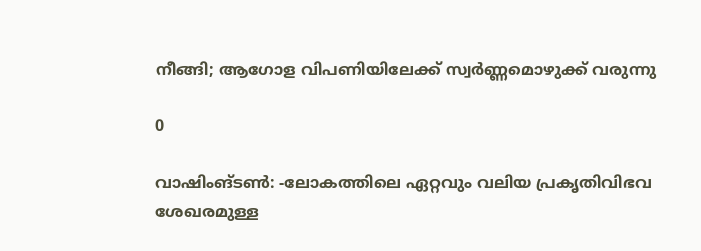നീങ്ങി; ആഗോള വിപണിയിലേക്ക് സ്വർണ്ണമൊഴുക്ക് വരുന്നു

0

വാഷിംങ്ടൺ: -ലോകത്തിലെ ഏറ്റവും വലിയ പ്രകൃതിവിഭവ ശേഖരമുള്ള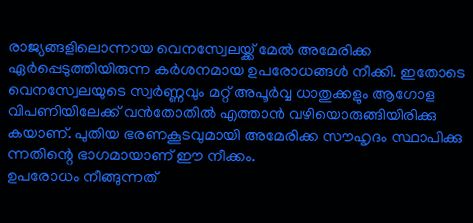രാജ്യങ്ങളിലൊന്നായ വെനസ്വേലയ്ക്ക് മേൽ അമേരിക്ക ഏർപ്പെടുത്തിയിരുന്ന കർശനമായ ഉപരോധങ്ങൾ നീക്കി. ഇതോടെ വെനസ്വേലയുടെ സ്വർണ്ണവും മറ്റ് അപൂർവ്വ ധാതുക്കളും ആഗോള വിപണിയിലേക്ക് വൻതോതിൽ എത്താൻ വഴിയൊരുങ്ങിയിരിക്കു കയാണ്. പുതിയ ഭരണകൂടവുമായി അമേരിക്ക സൗഹൃദം സ്ഥാപിക്കു ന്നതിന്റെ ഭാഗമായാണ് ഈ നീക്കം.
ഉപരോധം നീങ്ങുന്നത്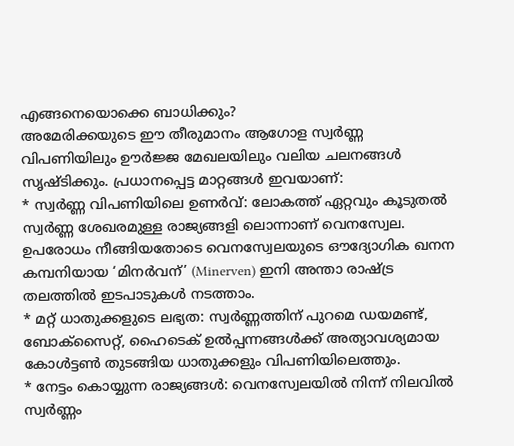എങ്ങനെയൊക്കെ ബാധിക്കും?
അമേരിക്കയുടെ ഈ തീരുമാനം ആഗോള സ്വർണ്ണ വിപണിയിലും ഊർജ്ജ മേഖലയിലും വലിയ ചലനങ്ങൾ സൃഷ്ടിക്കും. പ്രധാനപ്പെട്ട മാറ്റങ്ങൾ ഇവയാണ്:
* സ്വർണ്ണ വിപണിയിലെ ഉണർവ്: ലോകത്ത് ഏറ്റവും കൂടുതൽ സ്വർണ്ണ ശേഖരമുള്ള രാജ്യങ്ങളി ലൊന്നാണ് വെനസ്വേല. ഉപരോധം നീങ്ങിയതോടെ വെനസ്വേലയുടെ ഔദ്യോഗിക ഖനന കമ്പനിയായ ‘മിനർവന്’ (Minerven) ഇനി അന്താ രാഷ്ട്ര തലത്തിൽ ഇടപാടുകൾ നടത്താം.
* മറ്റ് ധാതുക്കളുടെ ലഭ്യത: സ്വർണ്ണത്തിന് പുറമെ ഡയമണ്ട്, ബോക്സൈറ്റ്, ഹൈടെക് ഉൽപ്പന്നങ്ങൾക്ക് അത്യാവശ്യമായ കോൾട്ടൺ തുടങ്ങിയ ധാതുക്കളും വിപണിയിലെത്തും.
* നേട്ടം കൊയ്യുന്ന രാജ്യങ്ങൾ: വെനസ്വേലയിൽ നിന്ന് നിലവിൽ സ്വർണ്ണം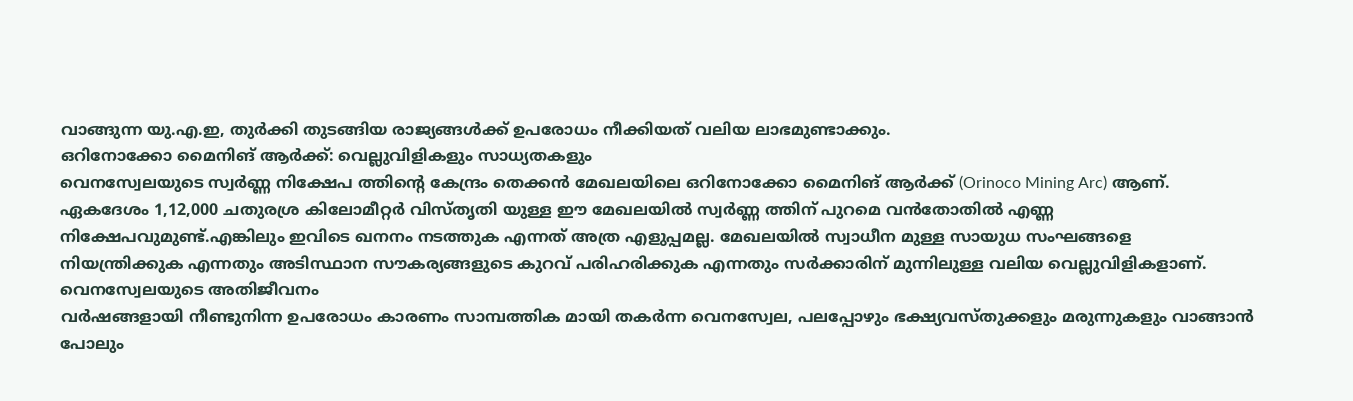വാങ്ങുന്ന യു.എ.ഇ, തുർക്കി തുടങ്ങിയ രാജ്യങ്ങൾക്ക് ഉപരോധം നീക്കിയത് വലിയ ലാഭമുണ്ടാക്കും.
ഒറിനോക്കോ മൈനിങ് ആർക്ക്: വെല്ലുവിളികളും സാധ്യതകളും
വെനസ്വേലയുടെ സ്വർണ്ണ നിക്ഷേപ ത്തിന്റെ കേന്ദ്രം തെക്കൻ മേഖലയിലെ ഒറിനോക്കോ മൈനിങ് ആർക്ക് (Orinoco Mining Arc) ആണ്. ഏകദേശം 1,12,000 ചതുരശ്ര കിലോമീറ്റർ വിസ്തൃതി യുള്ള ഈ മേഖലയിൽ സ്വർണ്ണ ത്തിന് പുറമെ വൻതോതിൽ എണ്ണ നിക്ഷേപവുമുണ്ട്.എങ്കിലും ഇവിടെ ഖനനം നടത്തുക എന്നത് അത്ര എളുപ്പമല്ല. മേഖലയിൽ സ്വാധീന മുള്ള സായുധ സംഘങ്ങളെ നിയന്ത്രിക്കുക എന്നതും അടിസ്ഥാന സൗകര്യങ്ങളുടെ കുറവ് പരിഹരിക്കുക എന്നതും സർക്കാരിന് മുന്നിലുള്ള വലിയ വെല്ലുവിളികളാണ്.
വെനസ്വേലയുടെ അതിജീവനം
വർഷങ്ങളായി നീണ്ടുനിന്ന ഉപരോധം കാരണം സാമ്പത്തിക മായി തകർന്ന വെനസ്വേല, പലപ്പോഴും ഭക്ഷ്യവസ്തുക്കളും മരുന്നുകളും വാങ്ങാൻ പോലും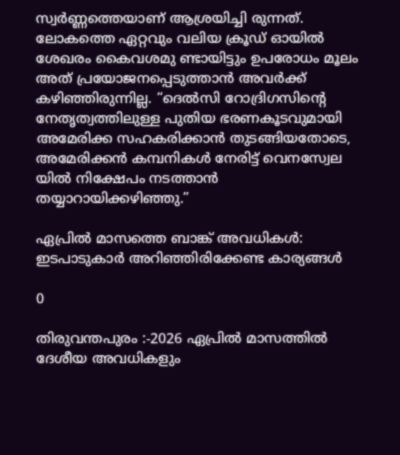സ്വർണ്ണത്തെയാണ് ആശ്രയിച്ചി രുന്നത്. ലോകത്തെ ഏറ്റവും വലിയ ക്രൂഡ് ഓയിൽ ശേഖരം കൈവശമു ണ്ടായിട്ടും ഉപരോധം മൂലം അത് പ്രയോജനപ്പെടുത്താൻ അവർക്ക് കഴിഞ്ഞിരുന്നില്ല. “ദെൽസി റോദ്രിഗസിന്റെ നേതൃത്വത്തിലുള്ള പുതിയ ഭരണകൂടവുമായി അമേരിക്ക സഹകരിക്കാൻ തുടങ്ങിയതോടെ, അമേരിക്കൻ കമ്പനികൾ നേരിട്ട് വെനസ്വേല യിൽ നിക്ഷേപം നടത്താൻ തയ്യാറായിക്കഴിഞ്ഞു.”

ഏപ്രിൽ മാസത്തെ ബാങ്ക് അവധികൾ: ഇടപാടുകാർ അറിഞ്ഞിരിക്കേണ്ട കാര്യങ്ങൾ

0

തിരുവന്തപുരം :-2026 ഏപ്രിൽ മാസത്തിൽ ദേശീയ അവധികളും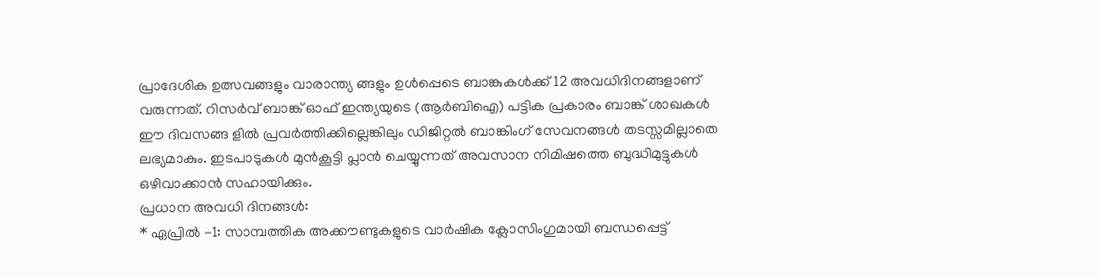പ്രാദേശിക ഉത്സവങ്ങളും വാരാന്ത്യ ങ്ങളും ഉൾപ്പെടെ ബാങ്കുകൾക്ക് 12 അവധിദിനങ്ങളാണ് വരുന്നത്. റിസർവ് ബാങ്ക് ഓഫ് ഇന്ത്യയുടെ (ആർബിഐ) പട്ടിക പ്രകാരം ബാങ്ക് ശാഖകൾ ഈ ദിവസങ്ങ ളിൽ പ്രവർത്തിക്കില്ലെങ്കിലും ഡിജിറ്റൽ ബാങ്കിംഗ് സേവനങ്ങൾ തടസ്സമില്ലാതെ ലഭ്യമാകും. ഇടപാടുകൾ മുൻകൂട്ടി പ്ലാൻ ചെയ്യുന്നത് അവസാന നിമിഷത്തെ ബുദ്ധിമുട്ടുകൾ ഒഴിവാക്കാൻ സഹായിക്കും.
പ്രധാന അവധി ദിനങ്ങൾ:
* ഏപ്രിൽ -1: സാമ്പത്തിക അക്കൗണ്ടുകളുടെ വാർഷിക ക്ലോസിംഗുമായി ബന്ധപ്പെട്ട്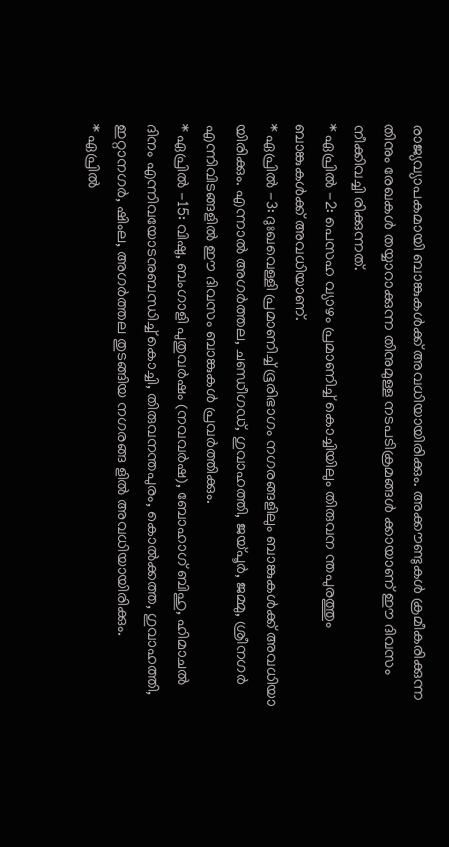രാജ്യവ്യാപകമായി ബാങ്കുകൾക്ക് അവധിയായിരിക്കും. അക്കൗണ്ടുകൾ ക്രമീകരിക്കുന്ന തിനും രേഖകൾ തയ്യാറാക്കുന്ന തിനുമുള്ള നടപടിക്രമങ്ങൾ ക്കായാണ് ഈ ദിവസം നീക്കിവച്ചി രിക്കുന്നത്.
* ഏപ്രിൽ -2: പെസഹ വ്യാഴം പ്രമാണിച്ച് കൊച്ചിയിലും തിരുവന ന്തപുരത്തും ബാങ്കുകൾക്ക് അവധിയാണ്.
* ഏപ്രിൽ -3: ദുഃഖവെള്ളി പ്രമാണിച്ച് ഭൂരിഭാഗം നഗരങ്ങളിലും ബാങ്കുകൾക്ക് അവധിയാ യിരിക്കും. എന്നാൽ അഗർത്തല, ചണ്ഡീഗഡ്, ഗുവാഹത്തി, ജയ്പൂർ, ജമ്മു, ശ്രീനഗർ എന്നിവിടങ്ങളിൽ ഈ ദിവസം ബാങ്കുകൾ പ്രവർത്തിക്കും.
* ഏപ്രിൽ -15: വിഷു, ബംഗാളി പുതുവർഷം (നവവർഷ), ബോഹാഗ് ബിഹു, ഹിമാചൽ ദിനം എന്നിവയോടനുബന്ധിച്ച് കൊച്ചി, തിരുവനന്തപുരം, കൊൽക്കത്ത, ഗുവാഹത്തി, ഇറ്റാനഗർ, ഷിംല, അഗർത്തല തുടങ്ങിയ നഗരങ്ങ ളിൽ അവധിയായിരിക്കും.
* ഏപ്രിൽ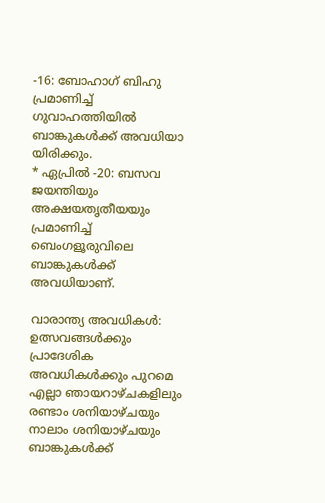-16: ബോഹാഗ് ബിഹു പ്രമാണിച്ച് ഗുവാഹത്തിയിൽ ബാങ്കുകൾക്ക് അവധിയാ യിരിക്കും.
* ഏപ്രിൽ -20: ബസവ ജയന്തിയും അക്ഷയതൃതീയയും പ്രമാണിച്ച് ബെംഗളൂരുവിലെ ബാങ്കുകൾക്ക് അവധിയാണ്.

വാരാന്ത്യ അവധികൾ:
ഉത്സവങ്ങൾക്കും പ്രാദേശിക അവധികൾക്കും പുറമെ എല്ലാ ഞായറാഴ്ചകളിലും രണ്ടാം ശനിയാഴ്ചയും നാലാം ശനിയാഴ്ചയും ബാങ്കുകൾക്ക്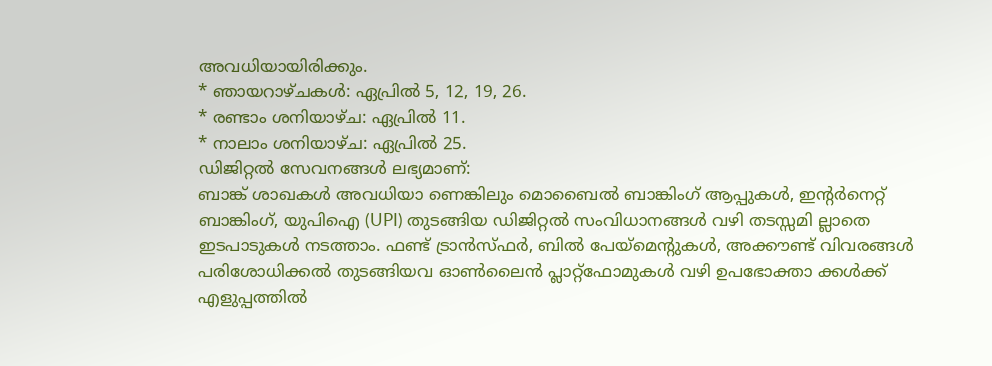അവധിയായിരിക്കും.
* ഞായറാഴ്ചകൾ: ഏപ്രിൽ 5, 12, 19, 26.
* രണ്ടാം ശനിയാഴ്ച: ഏപ്രിൽ 11.
* നാലാം ശനിയാഴ്ച: ഏപ്രിൽ 25.
ഡിജിറ്റൽ സേവനങ്ങൾ ലഭ്യമാണ്:
ബാങ്ക് ശാഖകൾ അവധിയാ ണെങ്കിലും മൊബൈൽ ബാങ്കിംഗ് ആപ്പുകൾ, ഇന്റർനെറ്റ് ബാങ്കിംഗ്, യുപിഐ (UPI) തുടങ്ങിയ ഡിജിറ്റൽ സംവിധാനങ്ങൾ വഴി തടസ്സമി ല്ലാതെ ഇടപാടുകൾ നടത്താം. ഫണ്ട് ട്രാൻസ്ഫർ, ബിൽ പേയ്‌മെന്റുകൾ, അക്കൗണ്ട് വിവരങ്ങൾ പരിശോധിക്കൽ തുടങ്ങിയവ ഓൺലൈൻ പ്ലാറ്റ്‌ഫോമുകൾ വഴി ഉപഭോക്താ ക്കൾക്ക് എളുപ്പത്തിൽ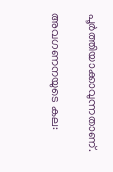പൂർത്തിയാക്കാവുന്നതാണ്.

അവഗണനയുടെ കല: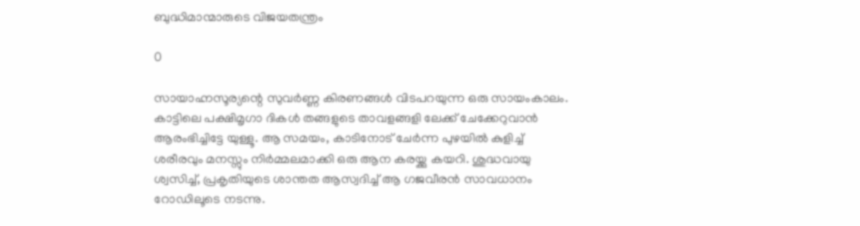ബുദ്ധിമാന്മാരുടെ വിജയതന്ത്രം

0

സായാഹ്നസൂര്യന്റെ സുവർണ്ണ കിരണങ്ങൾ വിടപറയുന്ന ഒരു സായംകാലം. കാട്ടിലെ പക്ഷിമൃഗാ ദികൾ തങ്ങളുടെ താവളങ്ങളി ലേക്ക് ചേക്കേറുവാൻ ആരംഭിച്ചിട്ടേ യുള്ളൂ. ആ സമയം, കാടിനോട് ചേർന്ന പുഴയിൽ കുളിച്ച് ശരീരവും മനസ്സും നിർമ്മലമാക്കി ഒരു ആന കരയ്ക്കു കയറി. ശുദ്ധവായു ശ്വസിച്ച്, പ്രകൃതിയുടെ ശാന്തത ആസ്വദിച്ച് ആ ഗജവീരൻ സാവധാനം റോഡിലൂടെ നടന്നു.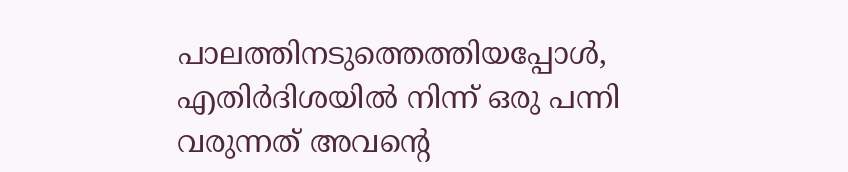പാലത്തിനടുത്തെത്തിയപ്പോൾ, എതിർദിശയിൽ നിന്ന് ഒരു പന്നി വരുന്നത് അവന്റെ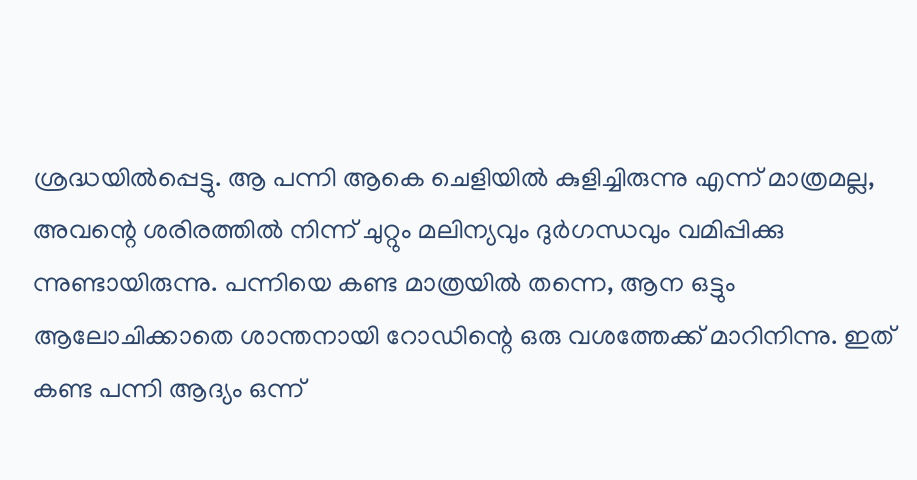ശ്രദ്ധയിൽപ്പെട്ടു. ആ പന്നി ആകെ ചെളിയിൽ കുളിച്ചിരുന്നു എന്ന് മാത്രമല്ല, അവന്റെ ശരിരത്തിൽ നിന്ന് ചുറ്റും മലിന്യവും ദുർഗന്ധവും വമിപ്പിക്കു ന്നുണ്ടായിരുന്നു. പന്നിയെ കണ്ട മാത്രയിൽ തന്നെ, ആന ഒട്ടും ആലോചിക്കാതെ ശാന്തനായി റോഡിന്റെ ഒരു വശത്തേക്ക് മാറിനിന്നു. ഇത് കണ്ട പന്നി ആദ്യം ഒന്ന്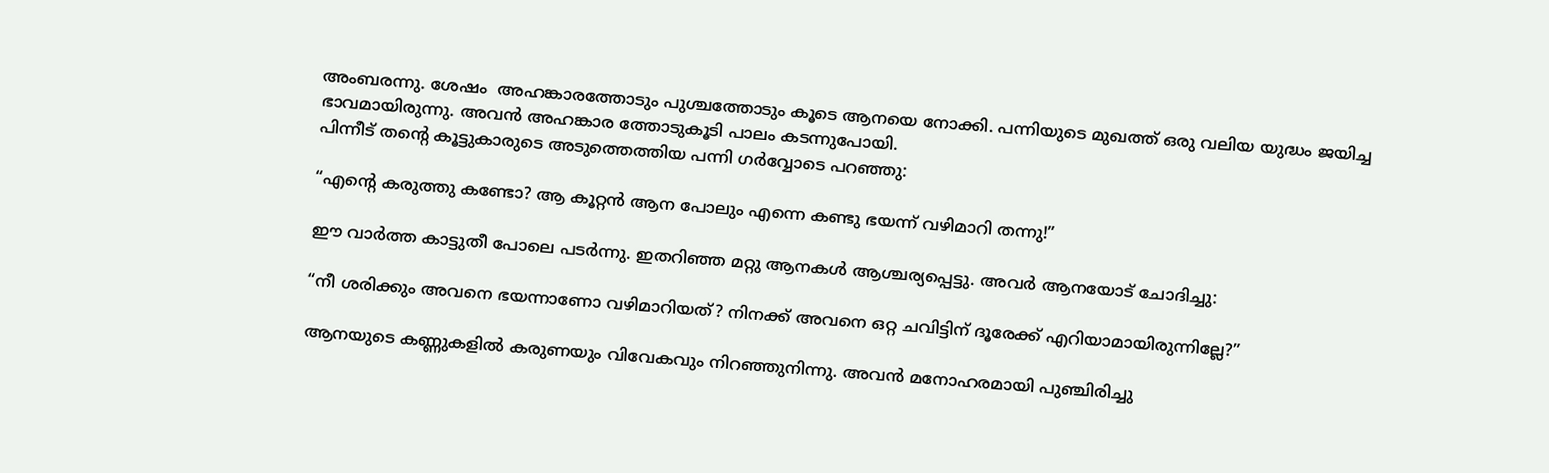അംബരന്നു. ശേഷം  അഹങ്കാരത്തോടും പുശ്ചത്തോടും കൂടെ ആനയെ നോക്കി. പന്നിയുടെ മുഖത്ത് ഒരു വലിയ യുദ്ധം ജയിച്ച ഭാവമായിരുന്നു. അവൻ അഹങ്കാര ത്തോടുകൂടി പാലം കടന്നുപോയി.
പിന്നീട് തന്റെ കൂട്ടുകാരുടെ അടുത്തെത്തിയ പന്നി ഗർവ്വോടെ പറഞ്ഞു:

“എന്റെ കരുത്തു കണ്ടോ? ആ കൂറ്റൻ ആന പോലും എന്നെ കണ്ടു ഭയന്ന് വഴിമാറി തന്നു!”

ഈ വാർത്ത കാട്ടുതീ പോലെ പടർന്നു. ഇതറിഞ്ഞ മറ്റു ആനകൾ ആശ്ചര്യപ്പെട്ടു. അവർ ആനയോട് ചോദിച്ചു:

“നീ ശരിക്കും അവനെ ഭയന്നാണോ വഴിമാറിയത്? നിനക്ക് അവനെ ഒറ്റ ചവിട്ടിന് ദൂരേക്ക് എറിയാമായിരുന്നില്ലേ?”

ആനയുടെ കണ്ണുകളിൽ കരുണയും വിവേകവും നിറഞ്ഞുനിന്നു. അവൻ മനോഹരമായി പുഞ്ചിരിച്ചു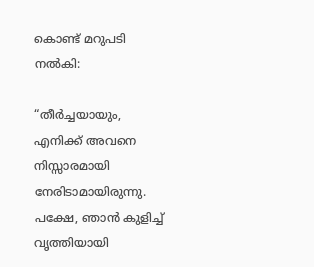കൊണ്ട് മറുപടി നൽകി:

“തീർച്ചയായും, എനിക്ക് അവനെ നിസ്സാരമായി നേരിടാമായിരുന്നു. പക്ഷേ, ഞാൻ കുളിച്ച് വൃത്തിയായി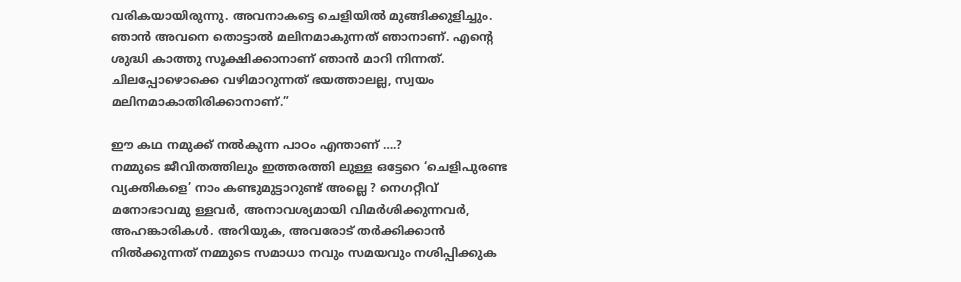വരികയായിരുന്നു. അവനാകട്ടെ ചെളിയിൽ മുങ്ങിക്കുളിച്ചും. ഞാൻ അവനെ തൊട്ടാൽ മലിനമാകുന്നത് ഞാനാണ്. എന്റെ ശുദ്ധി കാത്തു സൂക്ഷിക്കാനാണ് ഞാൻ മാറി നിന്നത്. ചിലപ്പോഴൊക്കെ വഴിമാറുന്നത് ഭയത്താലല്ല, സ്വയം മലിനമാകാതിരിക്കാനാണ്.”

ഈ കഥ നമുക്ക് നൽകുന്ന പാഠം എന്താണ് ….?
നമ്മുടെ ജീവിതത്തിലും ഇത്തരത്തി ലുള്ള ഒട്ടേറെ ‘ചെളിപുരണ്ട വ്യക്തികളെ’ നാം കണ്ടുമുട്ടാറുണ്ട് അല്ലെ ? നെഗറ്റീവ് മനോഭാവമു ള്ളവർ, അനാവശ്യമായി വിമർശിക്കുന്നവർ, അഹങ്കാരികൾ. അറിയുക, അവരോട് തർക്കിക്കാൻ നിൽക്കുന്നത് നമ്മുടെ സമാധാ നവും സമയവും നശിപ്പിക്കുക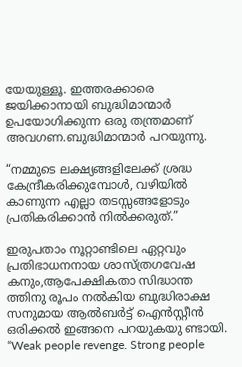യേയുള്ളൂ. ഇത്തരക്കാരെ ജയിക്കാനായി ബുദ്ധിമാന്മാർ ഉപയോഗിക്കുന്ന ഒരു തന്ത്രമാണ് അവഗണ.ബുദ്ധിമാന്മാർ പറയുന്നു.

“നമ്മുടെ ലക്ഷ്യങ്ങളിലേക്ക് ശ്രദ്ധ കേന്ദ്രീകരിക്കുമ്പോൾ, വഴിയിൽ കാണുന്ന എല്ലാ തടസ്സങ്ങളോടും പ്രതികരിക്കാൻ നിൽക്കരുത്.”

ഇരുപതാം നൂറ്റാണ്ടിലെ ഏറ്റവും പ്രതിഭാധനനായ ശാസ്ത്രഗവേഷ കനും,ആപേക്ഷികതാ സിദ്ധാന്ത ത്തിനു രൂപം നൽകിയ ബുദ്ധിരാക്ഷ സനുമായ ആൽബർട്ട് ഐൻസ്റ്റീൻ ഒരിക്കൽ ഇങ്ങനെ പറയുകയു ണ്ടായി. “Weak people revenge. Strong people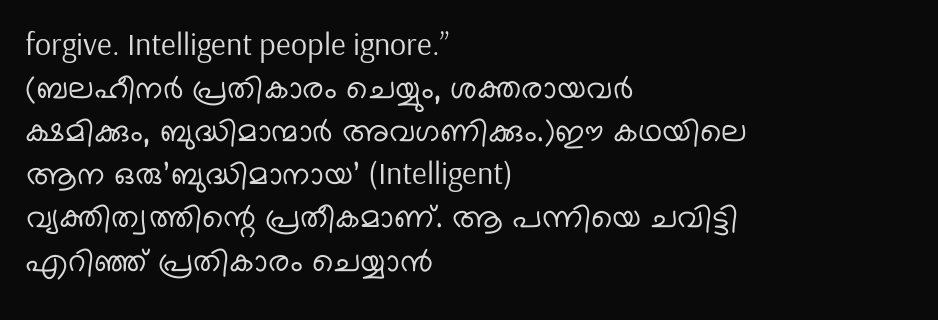forgive. Intelligent people ignore.”
(ബലഹീനർ പ്രതികാരം ചെയ്യും, ശക്തരായവർ ക്ഷമിക്കും, ബുദ്ധിമാന്മാർ അവഗണിക്കും.)ഈ കഥയിലെ ആന ഒരു’ബുദ്ധിമാനായ’ (Intelligent) വ്യക്തിത്വത്തിന്റെ പ്രതീകമാണ്. ആ പന്നിയെ ചവിട്ടി എറിഞ്ഞ് പ്രതികാരം ചെയ്യാൻ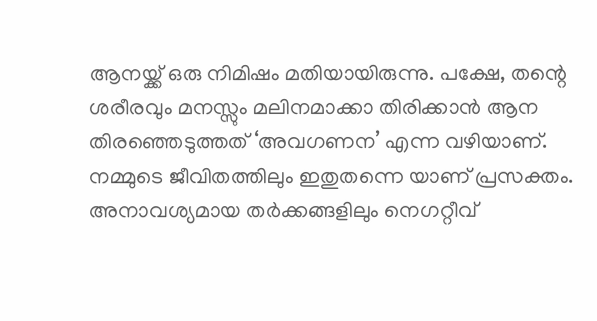ആനയ്ക്ക് ഒരു നിമിഷം മതിയായിരുന്നു. പക്ഷേ, തന്റെ ശരീരവും മനസ്സും മലിനമാക്കാ തിരിക്കാൻ ആന തിരഞ്ഞെടുത്തത് ‘അവഗണന’ എന്ന വഴിയാണ്.
നമ്മുടെ ജീവിതത്തിലും ഇതുതന്നെ യാണ് പ്രസക്തം. അനാവശ്യമായ തർക്കങ്ങളിലും നെഗറ്റീവ്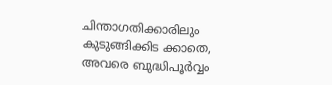ചിന്താഗതിക്കാരിലും കുടുങ്ങിക്കിട ക്കാതെ, അവരെ ബുദ്ധിപൂർവ്വം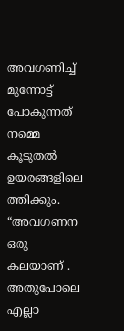അവഗണിച്ച് മുന്നോട്ട് പോകുന്നത് നമ്മെ കൂടുതൽ ഉയരങ്ങളിലെ ത്തിക്കും.  “അവഗണന ഒരു കലയാണ് . അതുപോലെ എല്ലാ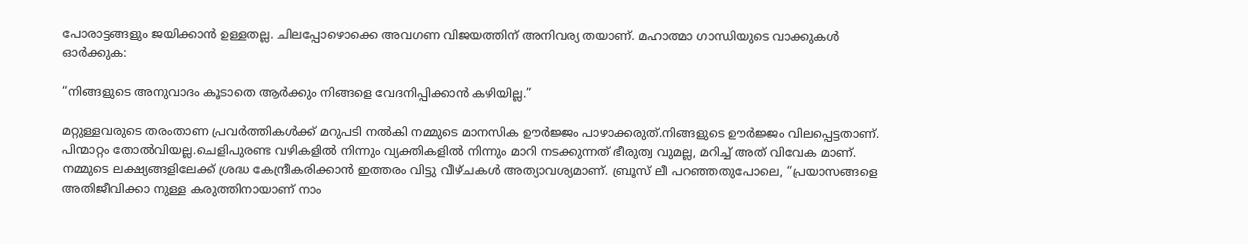പോരാട്ടങ്ങളും ജയിക്കാൻ ഉള്ളതല്ല. ചിലപ്പോഴൊക്കെ അവഗണ വിജയത്തിന് അനിവര്യ തയാണ്. മഹാത്മാ ഗാന്ധിയുടെ വാക്കുകൾ ഓർക്കുക:

“നിങ്ങളുടെ അനുവാദം കൂടാതെ ആർക്കും നിങ്ങളെ വേദനിപ്പിക്കാൻ കഴിയില്ല.”

മറ്റുള്ളവരുടെ തരംതാണ പ്രവർത്തികൾക്ക് മറുപടി നൽകി നമ്മുടെ മാനസിക ഊർജ്ജം പാഴാക്കരുത്.നിങ്ങളുടെ ഊർജ്ജം വിലപ്പെട്ടതാണ്. പിന്മാറ്റം തോൽവിയല്ല.ചെളിപുരണ്ട വഴികളിൽ നിന്നും വ്യക്തികളിൽ നിന്നും മാറി നടക്കുന്നത് ഭീരുത്വ വുമല്ല, മറിച്ച് അത് വിവേക മാണ്. നമ്മുടെ ലക്ഷ്യങ്ങളിലേക്ക് ശ്രദ്ധ കേന്ദ്രീകരിക്കാൻ ഇത്തരം വിട്ടു വീഴ്ചകൾ അത്യാവശ്യമാണ്. ബ്രൂസ് ലീ പറഞ്ഞതുപോലെ, “പ്രയാസങ്ങളെ അതിജീവിക്കാ നുള്ള കരുത്തിനായാണ് നാം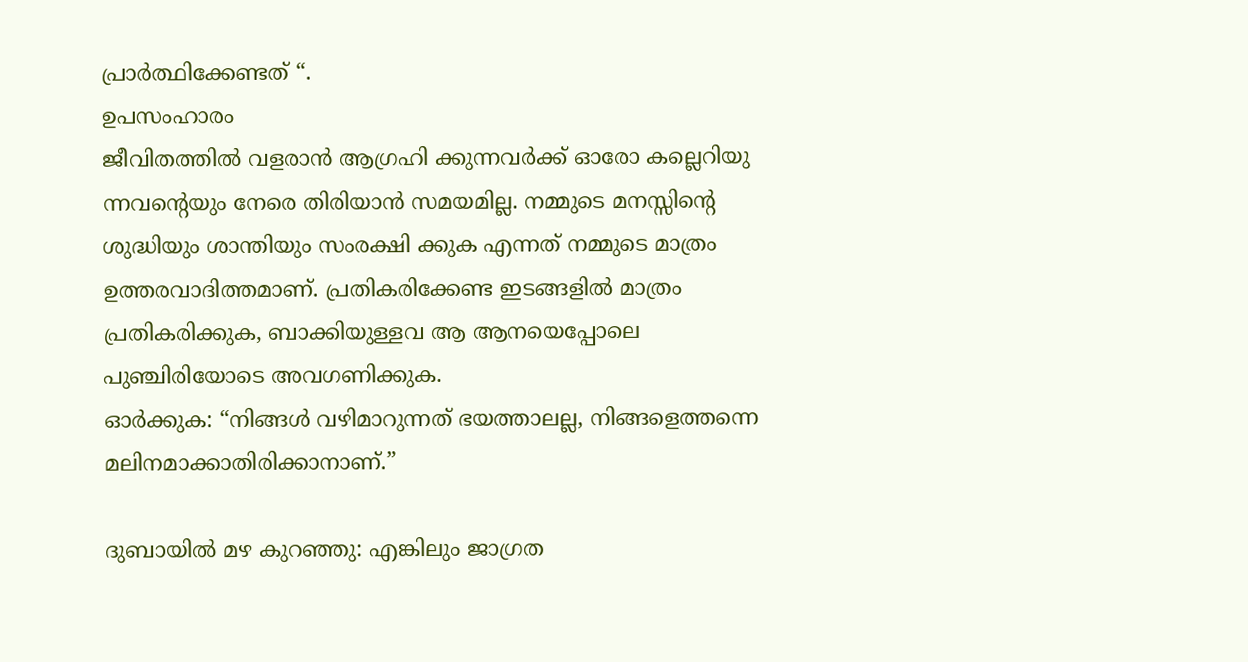പ്രാർത്ഥിക്കേണ്ടത് “.
ഉപസംഹാരം
ജീവിതത്തിൽ വളരാൻ ആഗ്രഹി ക്കുന്നവർക്ക് ഓരോ കല്ലെറിയു ന്നവന്റെയും നേരെ തിരിയാൻ സമയമില്ല. നമ്മുടെ മനസ്സിന്റെ ശുദ്ധിയും ശാന്തിയും സംരക്ഷി ക്കുക എന്നത് നമ്മുടെ മാത്രം ഉത്തരവാദിത്തമാണ്. പ്രതികരിക്കേണ്ട ഇടങ്ങളിൽ മാത്രം പ്രതികരിക്കുക, ബാക്കിയുള്ളവ ആ ആനയെപ്പോലെ പുഞ്ചിരിയോടെ അവഗണിക്കുക.
ഓർക്കുക: “നിങ്ങൾ വഴിമാറുന്നത് ഭയത്താലല്ല, നിങ്ങളെത്തന്നെ മലിനമാക്കാതിരിക്കാനാണ്.”

ദുബായിൽ മഴ കുറഞ്ഞു: എങ്കിലും ജാഗ്രത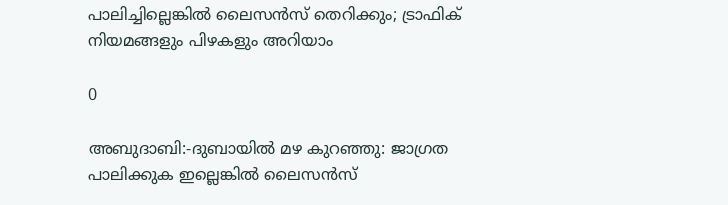പാലിച്ചില്ലെങ്കിൽ ലൈസൻസ് തെറിക്കും; ട്രാഫിക് നിയമങ്ങളും പിഴകളും അറിയാം

0

അബുദാബി:-ദുബായിൽ മഴ കുറഞ്ഞു: ജാഗ്രത പാലിക്കുക ഇല്ലെങ്കിൽ ലൈസൻസ്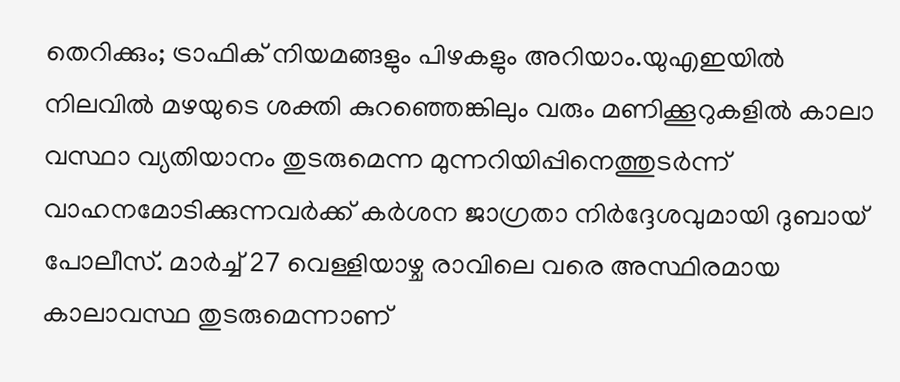തെറിക്കും; ട്രാഫിക് നിയമങ്ങളും പിഴകളും അറിയാം.യുഎഇയിൽ നിലവിൽ മഴയുടെ ശക്തി കുറഞ്ഞെങ്കിലും വരും മണിക്കൂറുകളിൽ കാലാ വസ്ഥാ വ്യതിയാനം തുടരുമെന്ന മുന്നറിയിപ്പിനെത്തുടർന്ന് വാഹനമോടിക്കുന്നവർക്ക് കർശന ജാഗ്രതാ നിർദ്ദേശവുമായി ദുബായ് പോലീസ്. മാർച്ച് 27 വെള്ളിയാഴ്ച രാവിലെ വരെ അസ്ഥിരമായ കാലാവസ്ഥ തുടരുമെന്നാണ്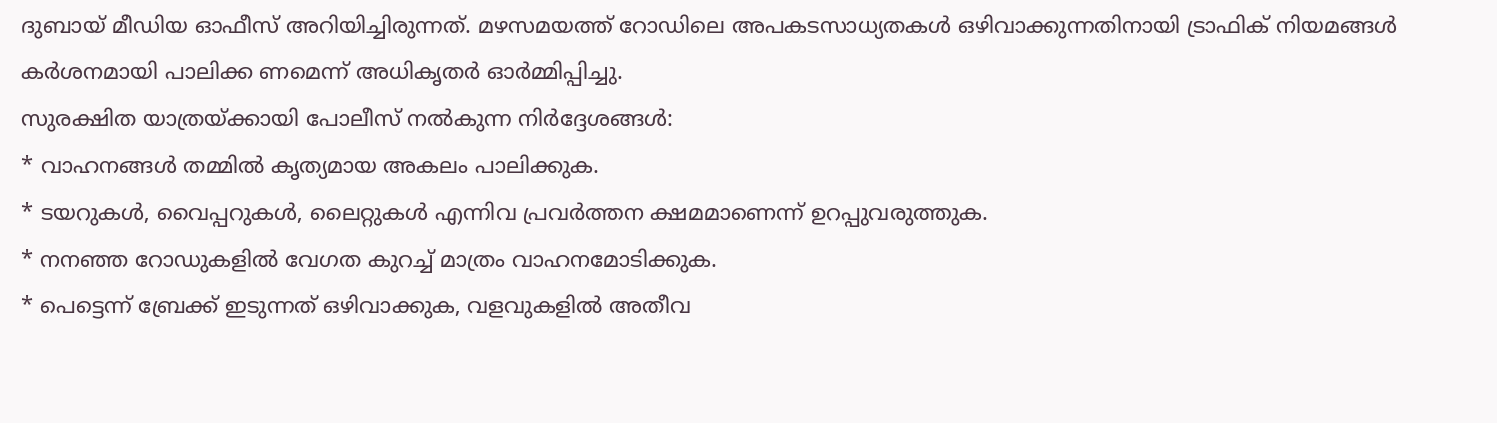ദുബായ് മീഡിയ ഓഫീസ് അറിയിച്ചിരുന്നത്. മഴസമയത്ത് റോഡിലെ അപകടസാധ്യതകൾ ഒഴിവാക്കുന്നതിനായി ട്രാഫിക് നിയമങ്ങൾ കർശനമായി പാലിക്ക ണമെന്ന് അധികൃതർ ഓർമ്മിപ്പിച്ചു.
സുരക്ഷിത യാത്രയ്ക്കായി പോലീസ് നൽകുന്ന നിർദ്ദേശങ്ങൾ:
* വാഹനങ്ങൾ തമ്മിൽ കൃത്യമായ അകലം പാലിക്കുക.
* ടയറുകൾ, വൈപ്പറുകൾ, ലൈറ്റുകൾ എന്നിവ പ്രവർത്തന ക്ഷമമാണെന്ന് ഉറപ്പുവരുത്തുക.
* നനഞ്ഞ റോഡുകളിൽ വേഗത കുറച്ച് മാത്രം വാഹനമോടിക്കുക.
* പെട്ടെന്ന് ബ്രേക്ക് ഇടുന്നത് ഒഴിവാക്കുക, വളവുകളിൽ അതീവ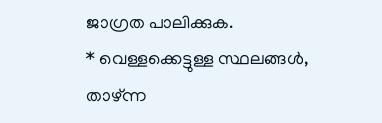ജാഗ്രത പാലിക്കുക.
* വെള്ളക്കെട്ടുള്ള സ്ഥലങ്ങൾ, താഴ്ന്ന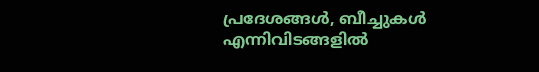പ്രദേശങ്ങൾ, ബീച്ചുകൾ എന്നിവിടങ്ങളിൽ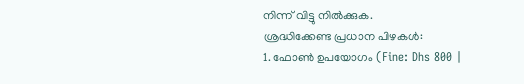നിന്ന് വിട്ടു നിൽക്കുക.
ശ്രദ്ധിക്കേണ്ട പ്രധാന പിഴകൾ:
1. ഫോൺ ഉപയോഗം (Fine: Dhs 800 |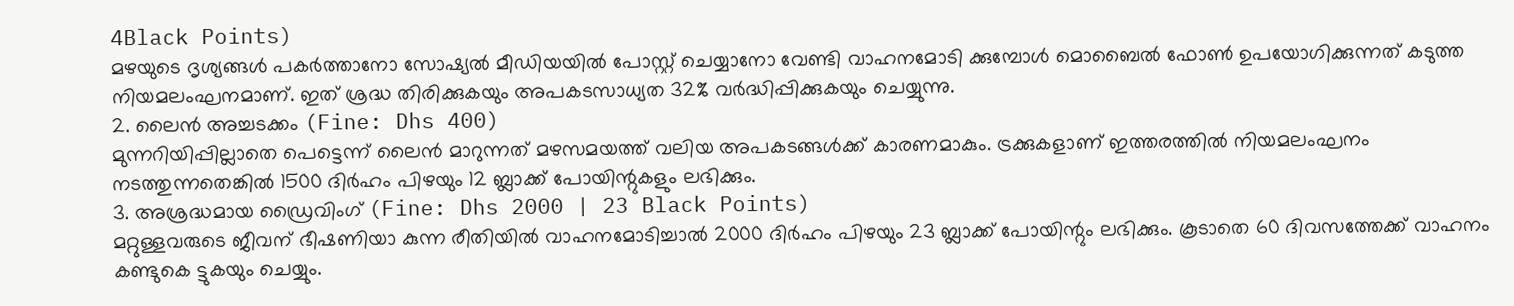4Black Points)
മഴയുടെ ദൃശ്യങ്ങൾ പകർത്താനോ സോഷ്യൽ മീഡിയയിൽ പോസ്റ്റ് ചെയ്യാനോ വേണ്ടി വാഹനമോടി ക്കുമ്പോൾ മൊബൈൽ ഫോൺ ഉപയോഗിക്കുന്നത് കടുത്ത നിയമലംഘനമാണ്. ഇത് ശ്രദ്ധ തിരിക്കുകയും അപകടസാധ്യത 32% വർദ്ധിപ്പിക്കുകയും ചെയ്യുന്നു.
2. ലൈൻ അച്ചടക്കം (Fine: Dhs 400)
മുന്നറിയിപ്പില്ലാതെ പെട്ടെന്ന് ലൈൻ മാറുന്നത് മഴസമയത്ത് വലിയ അപകടങ്ങൾക്ക് കാരണമാകും. ട്രക്കുകളാണ് ഇത്തരത്തിൽ നിയമലംഘനം നടത്തുന്നതെങ്കിൽ 1500 ദിർഹം പിഴയും 12 ബ്ലാക്ക് പോയിന്റുകളും ലഭിക്കും.
3. അശ്രദ്ധമായ ഡ്രൈവിംഗ് (Fine: Dhs 2000 | 23 Black Points)
മറ്റുള്ളവരുടെ ജീവന് ഭീഷണിയാ കുന്ന രീതിയിൽ വാഹനമോടിച്ചാൽ 2000 ദിർഹം പിഴയും 23 ബ്ലാക്ക് പോയിന്റും ലഭിക്കും. കൂടാതെ 60 ദിവസത്തേക്ക് വാഹനം കണ്ടുകെ ട്ടുകയും ചെയ്യും.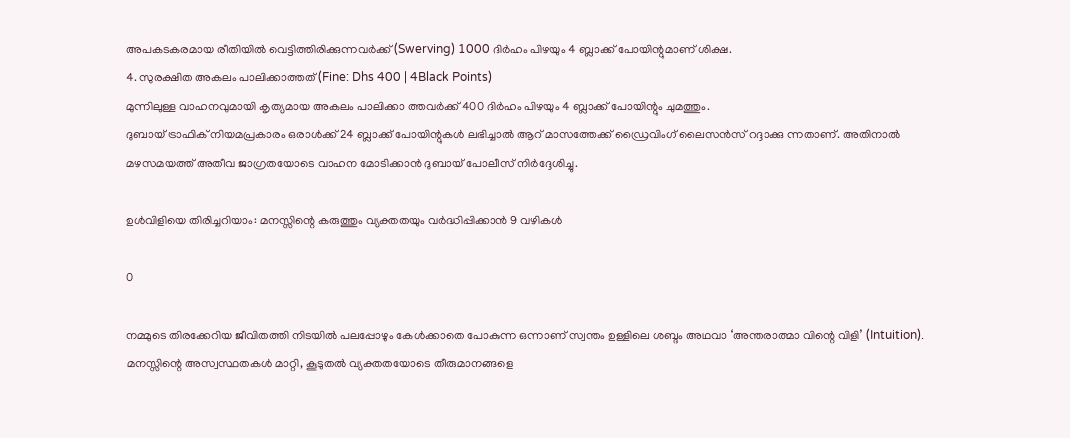അപകടകരമായ രീതിയിൽ വെട്ടിത്തിരിക്കുന്നവർക്ക് (Swerving) 1000 ദിർഹം പിഴയും 4 ബ്ലാക്ക് പോയിന്റുമാണ് ശിക്ഷ.
4. സുരക്ഷിത അകലം പാലിക്കാത്തത് (Fine: Dhs 400 | 4Black Points)
മുന്നിലുള്ള വാഹനവുമായി കൃത്യമായ അകലം പാലിക്കാ ത്തവർക്ക് 400 ദിർഹം പിഴയും 4 ബ്ലാക്ക് പോയിന്റും ചുമത്തും.
ദുബായ് ട്രാഫിക് നിയമപ്രകാരം ഒരാൾക്ക് 24 ബ്ലാക്ക് പോയിന്റുകൾ ലഭിച്ചാൽ ആറ് മാസത്തേക്ക് ഡ്രൈവിംഗ് ലൈസൻസ് റദ്ദാക്കു ന്നതാണ്. അതിനാൽ മഴസമയത്ത് അതീവ ജാഗ്രതയോടെ വാഹന മോടിക്കാൻ ദുബായ് പോലീസ് നിർദ്ദേശിച്ചു.

ഉൾവിളിയെ തിരിച്ചറിയാം: മനസ്സിന്റെ കരുത്തും വ്യക്തതയും വർദ്ധിപ്പിക്കാൻ 9 വഴികൾ

0

നമ്മുടെ തിരക്കേറിയ ജീവിതത്തി നിടയിൽ പലപ്പോഴും കേൾക്കാതെ പോകുന്ന ഒന്നാണ് സ്വന്തം ഉള്ളിലെ ശബ്ദം അഥവാ ‘അന്തരാത്മാ വിന്റെ വിളി’ (Intuition). മനസ്സിന്റെ അസ്വസ്ഥതകൾ മാറ്റി, കൂടുതൽ വ്യക്തതയോടെ തീരുമാനങ്ങളെ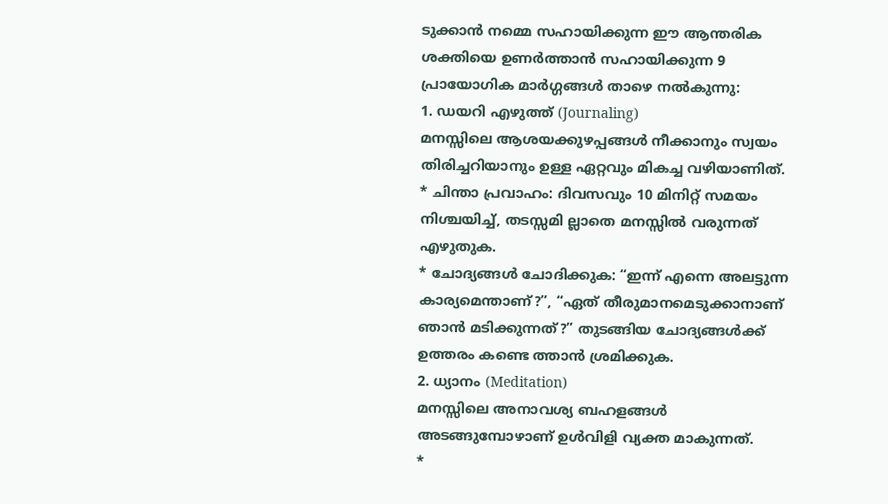ടുക്കാൻ നമ്മെ സഹായിക്കുന്ന ഈ ആന്തരിക ശക്തിയെ ഉണർത്താൻ സഹായിക്കുന്ന 9 പ്രായോഗിക മാർഗ്ഗങ്ങൾ താഴെ നൽകുന്നു:
1. ഡയറി എഴുത്ത് (Journaling)
മനസ്സിലെ ആശയക്കുഴപ്പങ്ങൾ നീക്കാനും സ്വയം തിരിച്ചറിയാനും ഉള്ള ഏറ്റവും മികച്ച വഴിയാണിത്.
* ചിന്താ പ്രവാഹം: ദിവസവും 10 മിനിറ്റ് സമയം നിശ്ചയിച്ച്, തടസ്സമി ല്ലാതെ മനസ്സിൽ വരുന്നത് എഴുതുക.
* ചോദ്യങ്ങൾ ചോദിക്കുക: “ഇന്ന് എന്നെ അലട്ടുന്ന കാര്യമെന്താണ്?”, “ഏത് തീരുമാനമെടുക്കാനാണ് ഞാൻ മടിക്കുന്നത്?” തുടങ്ങിയ ചോദ്യങ്ങൾക്ക് ഉത്തരം കണ്ടെ ത്താൻ ശ്രമിക്കുക.
2. ധ്യാനം (Meditation)
മനസ്സിലെ അനാവശ്യ ബഹളങ്ങൾ അടങ്ങുമ്പോഴാണ് ഉൾവിളി വ്യക്ത മാകുന്നത്.
*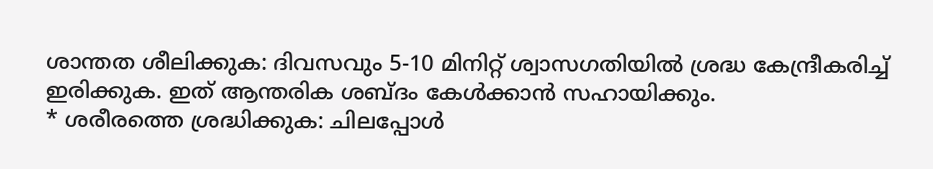ശാന്തത ശീലിക്കുക: ദിവസവും 5-10 മിനിറ്റ് ശ്വാസഗതിയിൽ ശ്രദ്ധ കേന്ദ്രീകരിച്ച് ഇരിക്കുക. ഇത് ആന്തരിക ശബ്ദം കേൾക്കാൻ സഹായിക്കും.
* ശരീരത്തെ ശ്രദ്ധിക്കുക: ചിലപ്പോൾ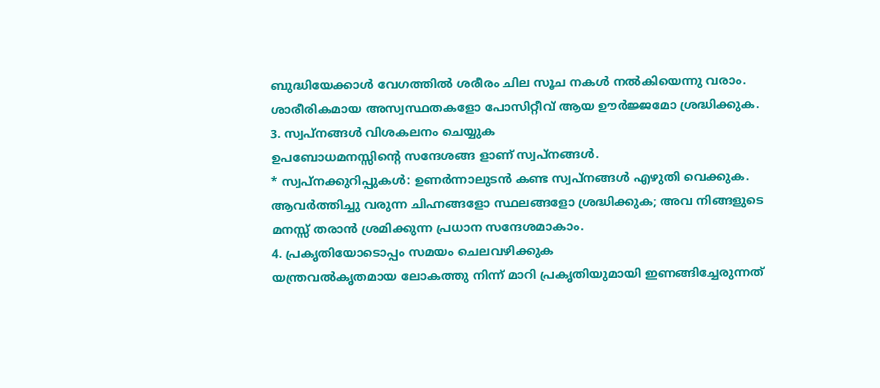ബുദ്ധിയേക്കാൾ വേഗത്തിൽ ശരീരം ചില സൂച നകൾ നൽകിയെന്നു വരാം. ശാരീരികമായ അസ്വസ്ഥതകളോ പോസിറ്റീവ് ആയ ഊർജ്ജമോ ശ്രദ്ധിക്കുക.
3. സ്വപ്നങ്ങൾ വിശകലനം ചെയ്യുക
ഉപബോധമനസ്സിന്റെ സന്ദേശങ്ങ ളാണ് സ്വപ്നങ്ങൾ.
* സ്വപ്നക്കുറിപ്പുകൾ: ഉണർന്നാലുടൻ കണ്ട സ്വപ്നങ്ങൾ എഴുതി വെക്കുക. ആവർത്തിച്ചു വരുന്ന ചിഹ്നങ്ങളോ സ്ഥലങ്ങളോ ശ്രദ്ധിക്കുക; അവ നിങ്ങളുടെ മനസ്സ് തരാൻ ശ്രമിക്കുന്ന പ്രധാന സന്ദേശമാകാം.
4. പ്രകൃതിയോടൊപ്പം സമയം ചെലവഴിക്കുക
യന്ത്രവൽകൃതമായ ലോകത്തു നിന്ന് മാറി പ്രകൃതിയുമായി ഇണങ്ങിച്ചേരുന്നത്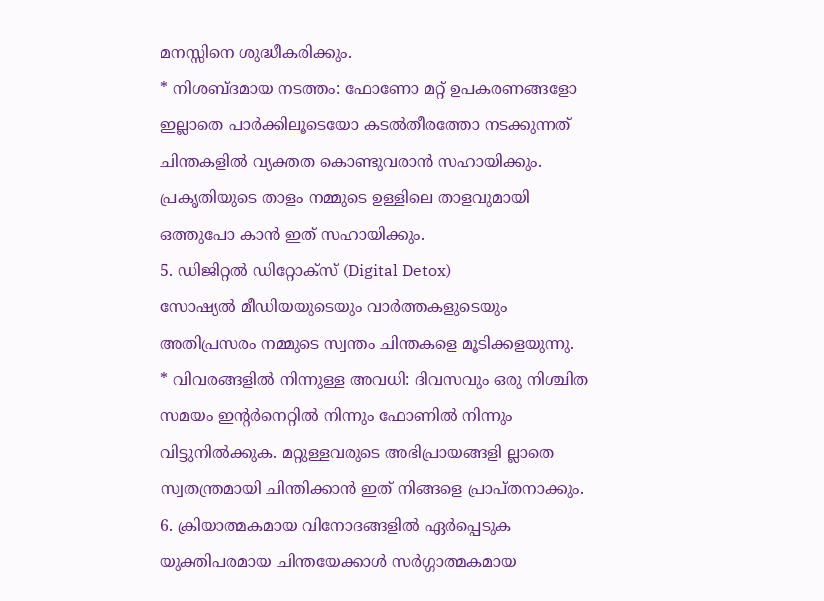മനസ്സിനെ ശുദ്ധീകരിക്കും.
* നിശബ്ദമായ നടത്തം: ഫോണോ മറ്റ് ഉപകരണങ്ങളോ ഇല്ലാതെ പാർക്കിലൂടെയോ കടൽതീരത്തോ നടക്കുന്നത് ചിന്തകളിൽ വ്യക്തത കൊണ്ടുവരാൻ സഹായിക്കും. പ്രകൃതിയുടെ താളം നമ്മുടെ ഉള്ളിലെ താളവുമായി ഒത്തുപോ കാൻ ഇത് സഹായിക്കും.
5. ഡിജിറ്റൽ ഡിറ്റോക്സ് (Digital Detox)
സോഷ്യൽ മീഡിയയുടെയും വാർത്തകളുടെയും അതിപ്രസരം നമ്മുടെ സ്വന്തം ചിന്തകളെ മൂടിക്കളയുന്നു.
* വിവരങ്ങളിൽ നിന്നുള്ള അവധി: ദിവസവും ഒരു നിശ്ചിത സമയം ഇന്റർനെറ്റിൽ നിന്നും ഫോണിൽ നിന്നും വിട്ടുനിൽക്കുക. മറ്റുള്ളവരുടെ അഭിപ്രായങ്ങളി ല്ലാതെ സ്വതന്ത്രമായി ചിന്തിക്കാൻ ഇത് നിങ്ങളെ പ്രാപ്തനാക്കും.
6. ക്രിയാത്മകമായ വിനോദങ്ങളിൽ ഏർപ്പെടുക
യുക്തിപരമായ ചിന്തയേക്കാൾ സർഗ്ഗാത്മകമായ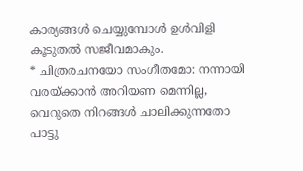കാര്യങ്ങൾ ചെയ്യുമ്പോൾ ഉൾവിളി കൂടുതൽ സജീവമാകും.
* ചിത്രരചനയോ സംഗീതമോ: നന്നായി വരയ്ക്കാൻ അറിയണ മെന്നില്ല, വെറുതെ നിറങ്ങൾ ചാലിക്കുന്നതോ പാട്ടു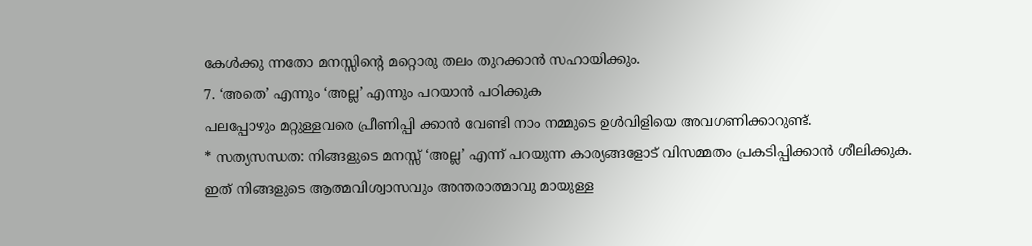കേൾക്കു ന്നതോ മനസ്സിന്റെ മറ്റൊരു തലം തുറക്കാൻ സഹായിക്കും.
7. ‘അതെ’ എന്നും ‘അല്ല’ എന്നും പറയാൻ പഠിക്കുക
പലപ്പോഴും മറ്റുള്ളവരെ പ്രീണിപ്പി ക്കാൻ വേണ്ടി നാം നമ്മുടെ ഉൾവിളിയെ അവഗണിക്കാറുണ്ട്.
* സത്യസന്ധത: നിങ്ങളുടെ മനസ്സ് ‘അല്ല’ എന്ന് പറയുന്ന കാര്യങ്ങളോട് വിസമ്മതം പ്രകടിപ്പിക്കാൻ ശീലിക്കുക. ഇത് നിങ്ങളുടെ ആത്മവിശ്വാസവും അന്തരാത്മാവു മായുള്ള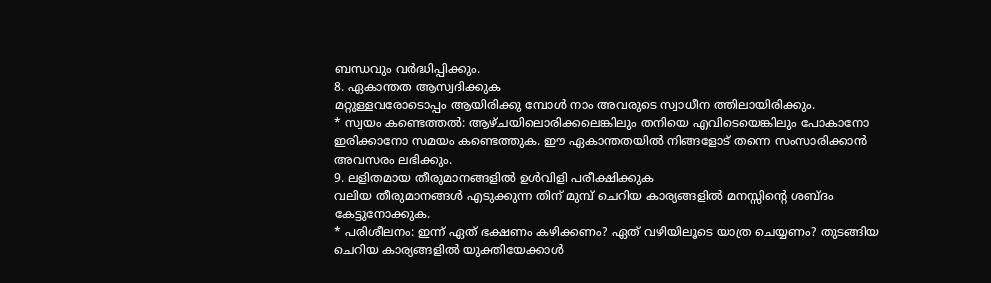ബന്ധവും വർദ്ധിപ്പിക്കും.
8. ഏകാന്തത ആസ്വദിക്കുക
മറ്റുള്ളവരോടൊപ്പം ആയിരിക്കു മ്പോൾ നാം അവരുടെ സ്വാധീന ത്തിലായിരിക്കും.
* സ്വയം കണ്ടെത്തൽ: ആഴ്ചയിലൊരിക്കലെങ്കിലും തനിയെ എവിടെയെങ്കിലും പോകാനോ ഇരിക്കാനോ സമയം കണ്ടെത്തുക. ഈ ഏകാന്തതയിൽ നിങ്ങളോട് തന്നെ സംസാരിക്കാൻ അവസരം ലഭിക്കും.
9. ലളിതമായ തീരുമാനങ്ങളിൽ ഉൾവിളി പരീക്ഷിക്കുക
വലിയ തീരുമാനങ്ങൾ എടുക്കുന്ന തിന് മുമ്പ് ചെറിയ കാര്യങ്ങളിൽ മനസ്സിന്റെ ശബ്ദം കേട്ടുനോക്കുക.
* പരിശീലനം: ഇന്ന് ഏത് ഭക്ഷണം കഴിക്കണം? ഏത് വഴിയിലൂടെ യാത്ര ചെയ്യണം? തുടങ്ങിയ ചെറിയ കാര്യങ്ങളിൽ യുക്തിയേക്കാൾ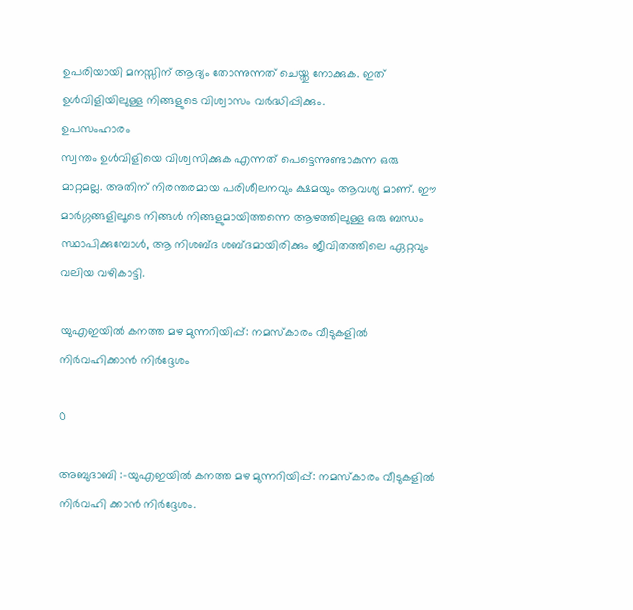ഉപരിയായി മനസ്സിന് ആദ്യം തോന്നുന്നത് ചെയ്തു നോക്കുക. ഇത് ഉൾവിളിയിലുള്ള നിങ്ങളുടെ വിശ്വാസം വർദ്ധിപ്പിക്കും.
ഉപസംഹാരം
സ്വന്തം ഉൾവിളിയെ വിശ്വസിക്കുക എന്നത് പെട്ടെന്നുണ്ടാകുന്ന ഒരു മാറ്റമല്ല. അതിന് നിരന്തരമായ പരിശീലനവും ക്ഷമയും ആവശ്യ മാണ്. ഈ മാർഗ്ഗങ്ങളിലൂടെ നിങ്ങൾ നിങ്ങളുമായിത്തന്നെ ആഴത്തിലുള്ള ഒരു ബന്ധം സ്ഥാപിക്കുമ്പോൾ, ആ നിശബ്ദ ശബ്ദമായിരിക്കും ജീവിതത്തിലെ ഏറ്റവും വലിയ വഴികാട്ടി.

യുഎഇയിൽ കനത്ത മഴ മുന്നറിയിപ്പ്: നമസ്കാരം വീടുകളിൽ നിർവഹിക്കാൻ നിർദ്ദേശം

0

അബുദാബി :-യുഎഇയിൽ കനത്ത മഴ മുന്നറിയിപ്പ്: നമസ്കാരം വീടുകളിൽ നിർവഹി ക്കാൻ നിർദ്ദേശം.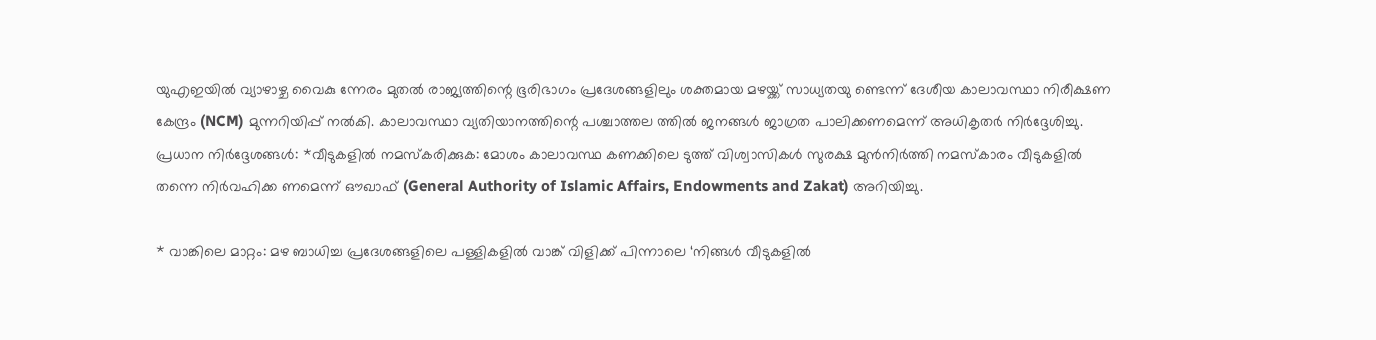യുഎഇയിൽ വ്യാഴാഴ്ച വൈകു ന്നേരം മുതൽ രാജ്യത്തിന്റെ ഭൂരിഭാഗം പ്രദേശങ്ങളിലും ശക്തമായ മഴയ്ക്ക് സാധ്യതയു ണ്ടെന്ന് ദേശീയ കാലാവസ്ഥാ നിരീക്ഷണ കേന്ദ്രം (NCM) മുന്നറിയിപ്പ് നൽകി. കാലാവസ്ഥാ വ്യതിയാനത്തിന്റെ പശ്ചാത്തല ത്തിൽ ജനങ്ങൾ ജാഗ്രത പാലിക്കണമെന്ന് അധികൃതർ നിർദ്ദേശിച്ചു.
പ്രധാന നിർദ്ദേശങ്ങൾ: *വീടുകളിൽ നമസ്കരിക്കുക: മോശം കാലാവസ്ഥ കണക്കിലെ ടുത്ത് വിശ്വാസികൾ സുരക്ഷ മുൻനിർത്തി നമസ്കാരം വീടുകളിൽ തന്നെ നിർവഹിക്ക ണമെന്ന് ഔഖാഫ് (General Authority of Islamic Affairs, Endowments and Zakat) അറിയിച്ചു.

* വാങ്കിലെ മാറ്റം: മഴ ബാധിച്ച പ്രദേശങ്ങളിലെ പള്ളികളിൽ വാങ്ക് വിളിക്ക് പിന്നാലെ ‘നിങ്ങൾ വീടുകളിൽ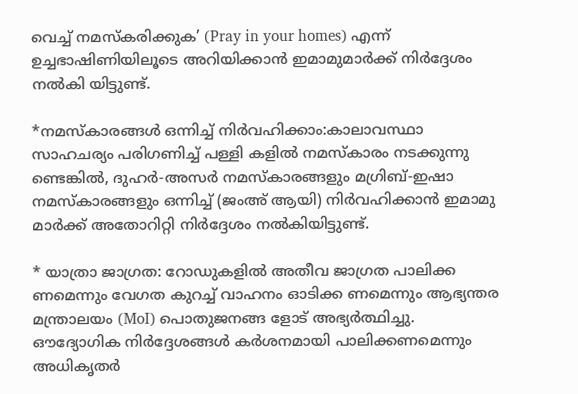വെച്ച് നമസ്കരിക്കുക’ (Pray in your homes) എന്ന് ഉച്ചഭാഷിണിയിലൂടെ അറിയിക്കാൻ ഇമാമുമാർക്ക് നിർദ്ദേശം നൽകി യിട്ടുണ്ട്.

*നമസ്കാരങ്ങൾ ഒന്നിച്ച് നിർവഹിക്കാം:കാലാവസ്ഥാ സാഹചര്യം പരിഗണിച്ച് പള്ളി കളിൽ നമസ്കാരം നടക്കുന്നു ണ്ടെങ്കിൽ, ദുഹർ-അസർ നമസ്കാരങ്ങളും മഗ്രിബ്-ഇഷാ നമസ്കാരങ്ങളും ഒന്നിച്ച് (ജംഅ് ആയി) നിർവഹിക്കാൻ ഇമാമു മാർക്ക് അതോറിറ്റി നിർദ്ദേശം നൽകിയിട്ടുണ്ട്.

* യാത്രാ ജാഗ്രത: റോഡുകളിൽ അതീവ ജാഗ്രത പാലിക്ക ണമെന്നും വേഗത കുറച്ച് വാഹനം ഓടിക്ക ണമെന്നും ആഭ്യന്തര മന്ത്രാലയം (MoI) പൊതുജനങ്ങ ളോട് അഭ്യർത്ഥിച്ചു.
ഔദ്യോഗിക നിർദ്ദേശങ്ങൾ കർശനമായി പാലിക്കണമെന്നും അധികൃതർ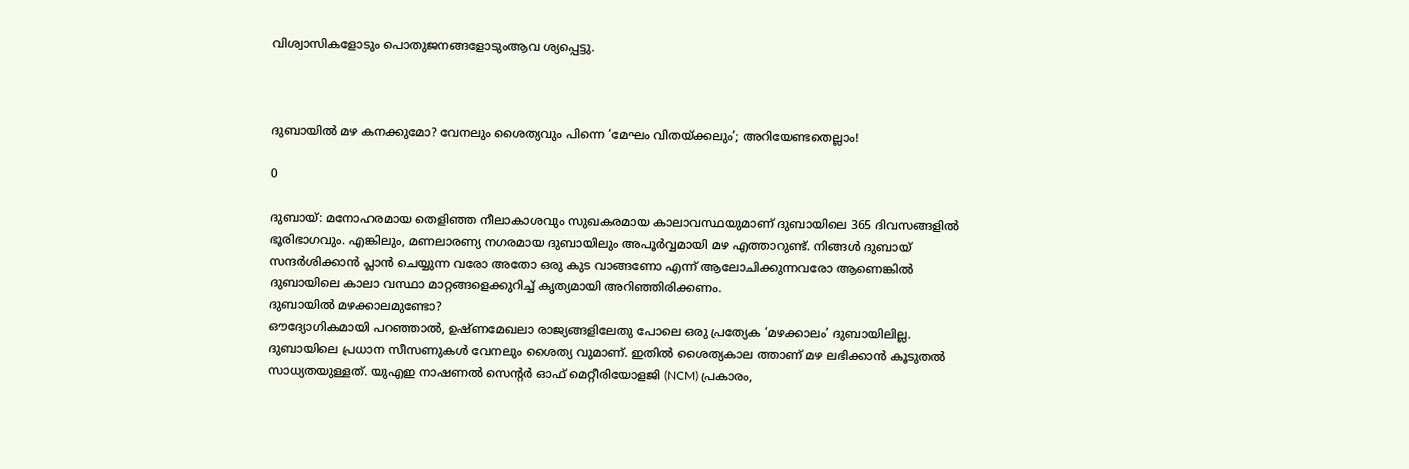വിശ്വാസികളോടും പൊതുജനങ്ങളോടുംആവ ശ്യപ്പെട്ടു.



ദുബായിൽ മഴ കനക്കുമോ? വേനലും ശൈത്യവും പിന്നെ ‘മേഘം വിതയ്ക്കലും’; അറിയേണ്ടതെല്ലാം!

0

ദുബായ്: മനോഹരമായ തെളിഞ്ഞ നീലാകാശവും സുഖകരമായ കാലാവസ്ഥയുമാണ് ദുബായിലെ 365 ദിവസങ്ങളിൽ ഭൂരിഭാഗവും. എങ്കിലും, മണലാരണ്യ നഗരമായ ദുബായിലും അപൂർവ്വമായി മഴ എത്താറുണ്ട്. നിങ്ങൾ ദുബായ് സന്ദർശിക്കാൻ പ്ലാൻ ചെയ്യുന്ന വരോ അതോ ഒരു കുട വാങ്ങണോ എന്ന് ആലോചിക്കുന്നവരോ ആണെങ്കിൽ ദുബായിലെ കാലാ വസ്ഥാ മാറ്റങ്ങളെക്കുറിച്ച് കൃത്യമായി അറിഞ്ഞിരിക്കണം.
ദുബായിൽ മഴക്കാലമുണ്ടോ?
ഔദ്യോഗികമായി പറഞ്ഞാൽ, ഉഷ്ണമേഖലാ രാജ്യങ്ങളിലേതു പോലെ ഒരു പ്രത്യേക ‘മഴക്കാലം’ ദുബായിലില്ല. ദുബായിലെ പ്രധാന സീസണുകൾ വേനലും ശൈത്യ വുമാണ്. ഇതിൽ ശൈത്യകാല ത്താണ് മഴ ലഭിക്കാൻ കൂടുതൽ സാധ്യതയുള്ളത്. യുഎഇ നാഷണൽ സെന്റർ ഓഫ് മെറ്റീരിയോളജി (NCM) പ്രകാരം,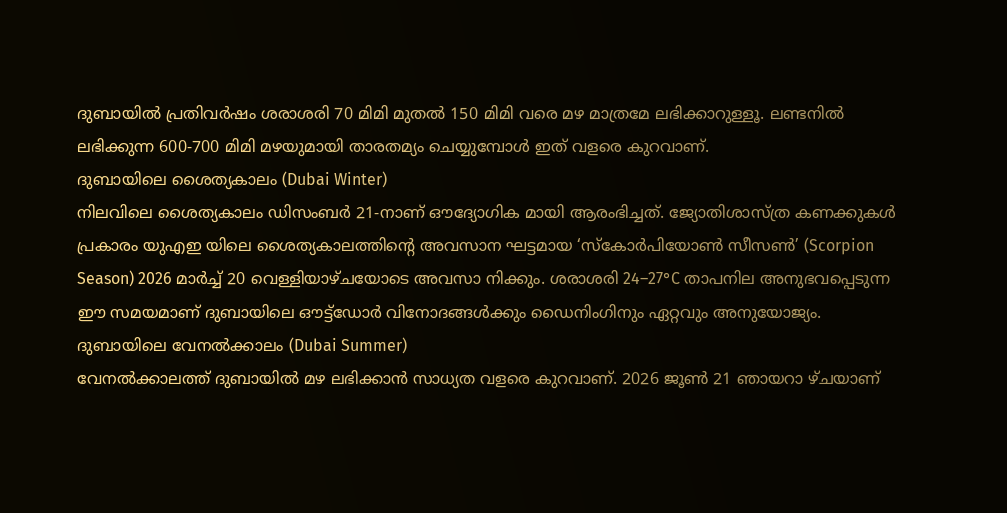ദുബായിൽ പ്രതിവർഷം ശരാശരി 70 മിമി മുതൽ 150 മിമി വരെ മഴ മാത്രമേ ലഭിക്കാറുള്ളൂ. ലണ്ടനിൽ ലഭിക്കുന്ന 600-700 മിമി മഴയുമായി താരതമ്യം ചെയ്യുമ്പോൾ ഇത് വളരെ കുറവാണ്.
ദുബായിലെ ശൈത്യകാലം (Dubai Winter)
നിലവിലെ ശൈത്യകാലം ഡിസംബർ 21-നാണ് ഔദ്യോഗിക മായി ആരംഭിച്ചത്. ജ്യോതിശാസ്ത്ര കണക്കുകൾ പ്രകാരം യുഎഇ യിലെ ശൈത്യകാലത്തിന്റെ അവസാന ഘട്ടമായ ‘സ്കോർപിയോൺ സീസൺ’ (Scorpion Season) 2026 മാർച്ച് 20 വെള്ളിയാഴ്ചയോടെ അവസാ നിക്കും. ശരാശരി 24–27°C താപനില അനുഭവപ്പെടുന്ന ഈ സമയമാണ് ദുബായിലെ ഔട്ട്‌ഡോർ വിനോദങ്ങൾക്കും ഡൈനിംഗിനും ഏറ്റവും അനുയോജ്യം.
ദുബായിലെ വേനൽക്കാലം (Dubai Summer)
വേനൽക്കാലത്ത് ദുബായിൽ മഴ ലഭിക്കാൻ സാധ്യത വളരെ കുറവാണ്. 2026 ജൂൺ 21 ഞായറാ ഴ്ചയാണ്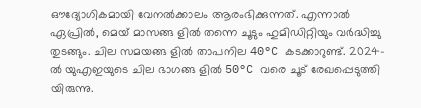ഔദ്യോഗികമായി വേനൽക്കാലം ആരംഭിക്കുന്നത്. എന്നാൽ ഏപ്രിൽ, മെയ് മാസങ്ങ ളിൽ തന്നെ ചൂടും ഹുമിഡിറ്റിയും വർദ്ധിച്ചു തുടങ്ങും. ചില സമയങ്ങ ളിൽ താപനില 40°C കടക്കാറുണ്ട്. 2024-ൽ യുഎഇയുടെ ചില ഭാഗങ്ങ ളിൽ 50°C വരെ ചൂട് രേഖപ്പെടുത്തി യിരുന്നു.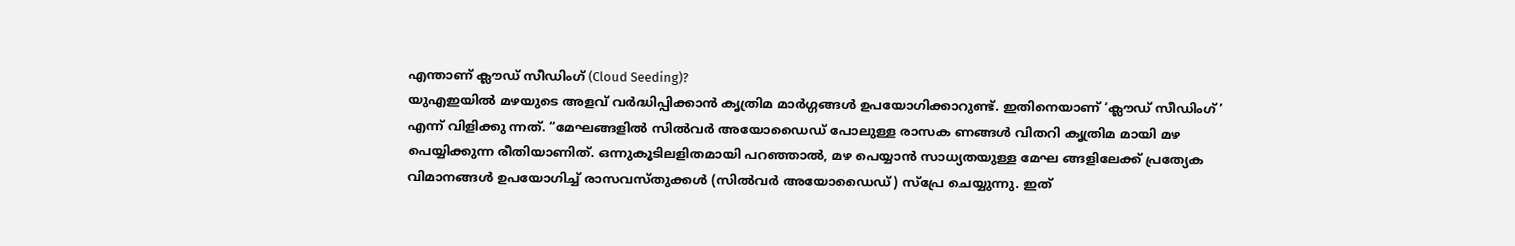എന്താണ് ക്ലൗഡ് സീഡിംഗ് (Cloud Seeding)?
യുഎഇയിൽ മഴയുടെ അളവ് വർദ്ധിപ്പിക്കാൻ കൃത്രിമ മാർഗ്ഗങ്ങൾ ഉപയോഗിക്കാറുണ്ട്. ഇതിനെയാണ് ‘ക്ലൗഡ് സീഡിംഗ്’ എന്ന് വിളിക്കു ന്നത്. “മേഘങ്ങളിൽ സിൽവർ അയോഡൈഡ് പോലുള്ള രാസക ണങ്ങൾ വിതറി കൃത്രിമ മായി മഴ പെയ്യിക്കുന്ന രീതിയാണിത്. ഒന്നുകൂടിലളിതമായി പറഞ്ഞാൽ, മഴ പെയ്യാൻ സാധ്യതയുള്ള മേഘ ങ്ങളിലേക്ക് പ്രത്യേക വിമാനങ്ങൾ ഉപയോഗിച്ച് രാസവസ്തുക്കൾ (സിൽവർ അയോഡൈഡ്) സ്പ്രേ ചെയ്യുന്നു. ഇത്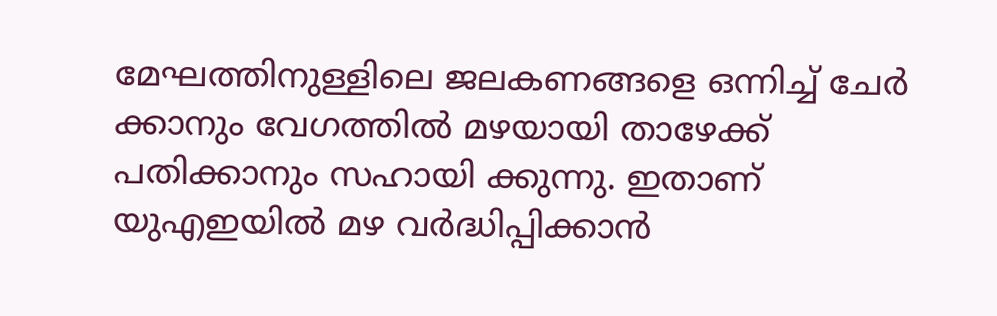മേഘത്തിനുള്ളിലെ ജലകണങ്ങളെ ഒന്നിച്ച് ചേർ ക്കാനും വേഗത്തിൽ മഴയായി താഴേക്ക് പതിക്കാനും സഹായി ക്കുന്നു. ഇതാണ് യുഎഇയിൽ മഴ വർദ്ധിപ്പിക്കാൻ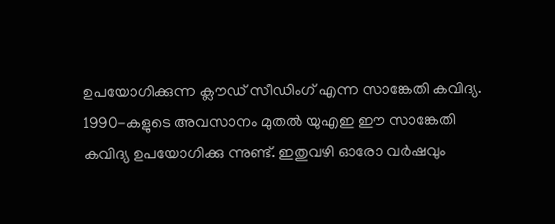ഉപയോഗിക്കുന്ന ക്ലൗഡ് സീഡിംഗ് എന്ന സാങ്കേതി കവിദ്യ.  1990-കളുടെ അവസാനം മുതൽ യുഎഇ ഈ സാങ്കേതി കവിദ്യ ഉപയോഗിക്കു ന്നുണ്ട്. ഇതുവഴി ഓരോ വർഷവും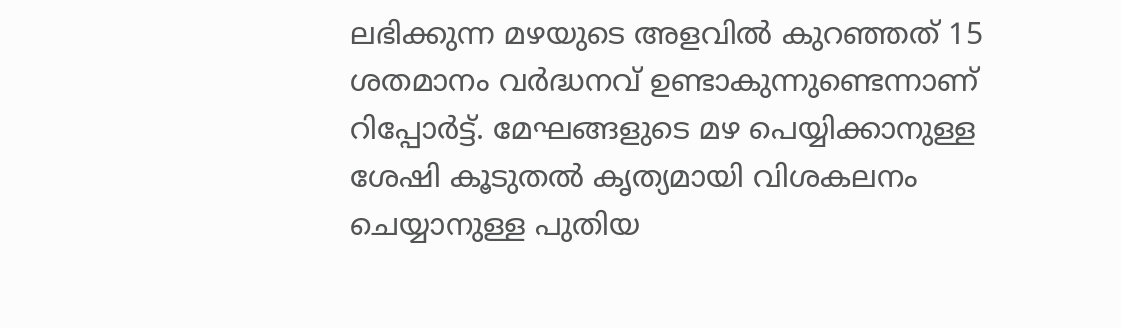ലഭിക്കുന്ന മഴയുടെ അളവിൽ കുറഞ്ഞത് 15 ശതമാനം വർദ്ധനവ് ഉണ്ടാകുന്നുണ്ടെന്നാണ് റിപ്പോർട്ട്. മേഘങ്ങളുടെ മഴ പെയ്യിക്കാനുള്ള ശേഷി കൂടുതൽ കൃത്യമായി വിശകലനം ചെയ്യാനുള്ള പുതിയ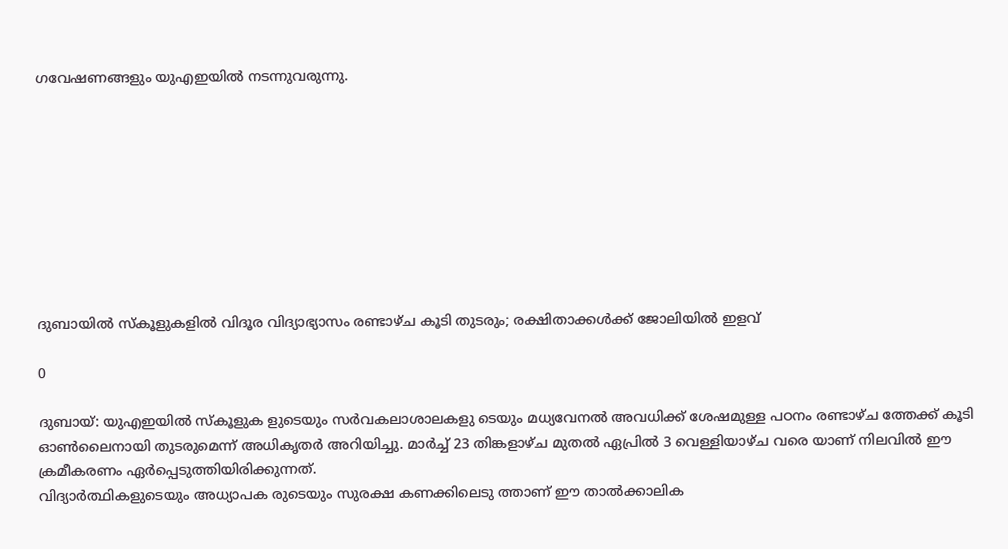ഗവേഷണങ്ങളും യുഎഇയിൽ നടന്നുവരുന്നു.









ദുബായിൽ സ്കൂളുകളിൽ വിദൂര വിദ്യാഭ്യാസം രണ്ടാഴ്ച കൂടി തുടരും; രക്ഷിതാക്കൾക്ക് ജോലിയിൽ ഇളവ്

0

ദുബായ്: യുഎഇയിൽ സ്‌കൂളുക ളുടെയും സർവകലാശാലകളു ടെയും മധ്യവേനൽ അവധിക്ക് ശേഷമുള്ള പഠനം രണ്ടാഴ്ച ത്തേക്ക് കൂടി ഓൺലൈനായി തുടരുമെന്ന് അധികൃതർ അറിയിച്ചു. മാർച്ച് 23 തിങ്കളാഴ്ച മുതൽ ഏപ്രിൽ 3 വെള്ളിയാഴ്ച വരെ യാണ് നിലവിൽ ഈ ക്രമീകരണം ഏർപ്പെടുത്തിയിരിക്കുന്നത്.
വിദ്യാർത്ഥികളുടെയും അധ്യാപക രുടെയും സുരക്ഷ കണക്കിലെടു ത്താണ് ഈ താൽക്കാലിക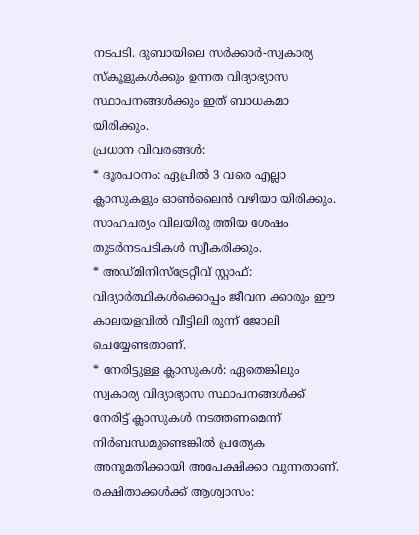നടപടി. ദുബായിലെ സർക്കാർ-സ്വകാര്യ സ്‌കൂളുകൾക്കും ഉന്നത വിദ്യാഭ്യാസ സ്ഥാപനങ്ങൾക്കും ഇത് ബാധകമാ യിരിക്കും.
പ്രധാന വിവരങ്ങൾ:
* ദൂരപഠനം: ഏപ്രിൽ 3 വരെ എല്ലാ ക്ലാസുകളും ഓൺലൈൻ വഴിയാ യിരിക്കും. സാഹചര്യം വിലയിരു ത്തിയ ശേഷം തുടർനടപടികൾ സ്വീകരിക്കും.
* അഡ്മിനിസ്ട്രേറ്റീവ് സ്റ്റാഫ്: വിദ്യാർത്ഥികൾക്കൊപ്പം ജീവന ക്കാരും ഈ കാലയളവിൽ വീട്ടിലി രുന്ന് ജോലി ചെയ്യേണ്ടതാണ്.
* നേരിട്ടുള്ള ക്ലാസുകൾ: ഏതെങ്കിലും സ്വകാര്യ വിദ്യാഭ്യാസ സ്ഥാപനങ്ങൾക്ക് നേരിട്ട് ക്ലാസുകൾ നടത്തണമെന്ന് നിർബന്ധമുണ്ടെങ്കിൽ പ്രത്യേക അനുമതിക്കായി അപേക്ഷിക്കാ വുന്നതാണ്.
രക്ഷിതാക്കൾക്ക് ആശ്വാസം: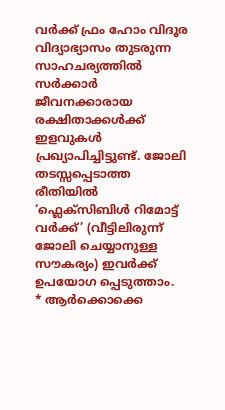വർക്ക് ഫ്രം ഹോം വിദൂര വിദ്യാഭ്യാസം തുടരുന്ന സാഹചര്യത്തിൽ സർക്കാർ ജീവനക്കാരായ രക്ഷിതാക്കൾക്ക് ഇളവുകൾ പ്രഖ്യാപിച്ചിട്ടുണ്ട്. ജോലി തടസ്സപ്പെടാത്ത രീതിയിൽ ‘ഫ്ലെക്സിബിൾ റിമോട്ട് വർക്ക്’ (വീട്ടിലിരുന്ന് ജോലി ചെയ്യാനുള്ള സൗകര്യം) ഇവർക്ക് ഉപയോഗ പ്പെടുത്താം.
* ആർക്കൊക്കെ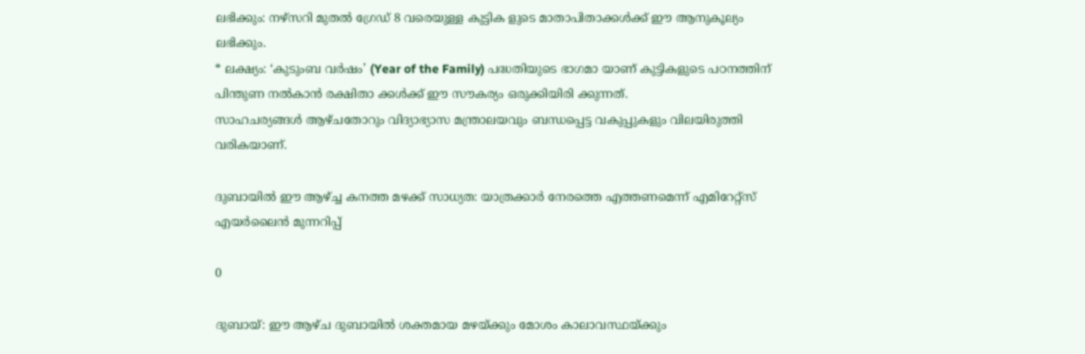ലഭിക്കും: നഴ്സറി മുതൽ ഗ്രേഡ് 8 വരെയുള്ള കുട്ടിക ളുടെ മാതാപിതാക്കൾക്ക് ഈ ആനുകൂല്യം ലഭിക്കും.
* ലക്ഷ്യം: ‘കുടുംബ വർഷം’ (Year of the Family) പദ്ധതിയുടെ ഭാഗമാ യാണ് കുട്ടികളുടെ പഠനത്തിന് പിന്തുണ നൽകാൻ രക്ഷിതാ ക്കൾക്ക് ഈ സൗകര്യം ഒരുക്കിയിരി ക്കുന്നത്.
സാഹചര്യങ്ങൾ ആഴ്ചതോറും വിദ്യാഭ്യാസ മന്ത്രാലയവും ബന്ധപ്പെട്ട വകുപ്പുകളും വിലയിരുത്തി വരികയാണ്.

ദുബായിൽ ഈ ആഴ്ച്ച കനത്ത മഴക്ക് സാധ്യത: യാത്രക്കാർ നേരത്തെ എത്തണമെന്ന് എമിറേറ്റ്സ് എയർലൈൻ മുന്നറിപ്പ്

0

ദുബായ്: ഈ ആഴ്ച ദുബായിൽ ശക്തമായ മഴയ്ക്കും മോശം കാലാവസ്ഥയ്ക്കും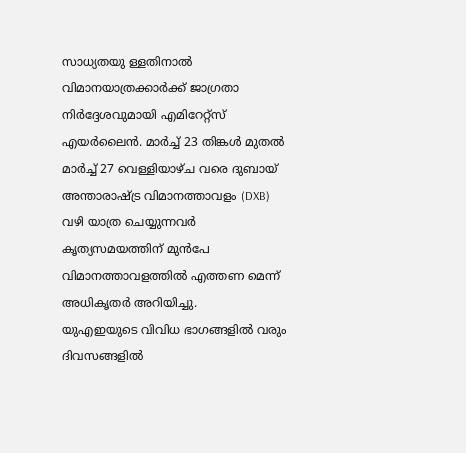സാധ്യതയു ള്ളതിനാൽ വിമാനയാത്രക്കാർക്ക് ജാഗ്രതാ നിർദ്ദേശവുമായി എമിറേറ്റ്സ് എയർലൈൻ. മാർച്ച് 23 തിങ്കൾ മുതൽ മാർച്ച് 27 വെള്ളിയാഴ്ച വരെ ദുബായ് അന്താരാഷ്ട്ര വിമാനത്താവളം (DXB) വഴി യാത്ര ചെയ്യുന്നവർ കൃത്യസമയത്തിന് മുൻപേ വിമാനത്താവളത്തിൽ എത്തണ മെന്ന് അധികൃതർ അറിയിച്ചു.
യുഎഇയുടെ വിവിധ ഭാഗങ്ങളിൽ വരും ദിവസങ്ങളിൽ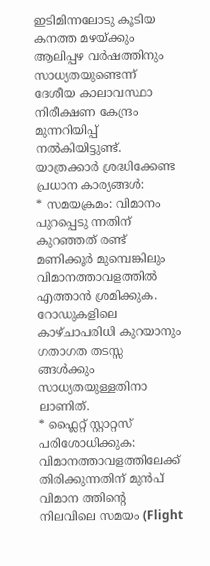ഇടിമിന്നലോടു കൂടിയ കനത്ത മഴയ്ക്കും ആലിപ്പഴ വർഷത്തിനും സാധ്യതയുണ്ടെന്ന് ദേശീയ കാലാവസ്ഥാ നിരീക്ഷണ കേന്ദ്രം മുന്നറിയിപ്പ് നൽകിയിട്ടുണ്ട്.
യാത്രക്കാർ ശ്രദ്ധിക്കേണ്ട പ്രധാന കാര്യങ്ങൾ:
* സമയക്രമം: വിമാനം പുറപ്പെടു ന്നതിന് കുറഞ്ഞത് രണ്ട് മണിക്കൂർ മുമ്പെങ്കിലും വിമാനത്താവളത്തിൽ എത്താൻ ശ്രമിക്കുക. റോഡുകളിലെ കാഴ്ചാപരിധി കുറയാനും ഗതാഗത തടസ്സ ങ്ങൾക്കും സാധ്യതയുള്ളതിനാ ലാണിത്.
* ഫ്ലൈറ്റ് സ്റ്റാറ്റസ് പരിശോധിക്കുക: വിമാനത്താവളത്തിലേക്ക് തിരിക്കുന്നതിന് മുൻപ് വിമാന ത്തിന്റെ നിലവിലെ സമയം (Flight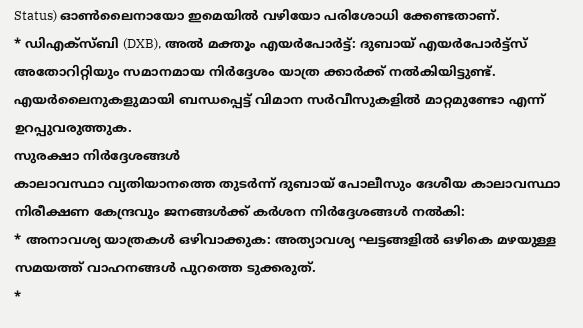Status) ഓൺലൈനായോ ഇമെയിൽ വഴിയോ പരിശോധി ക്കേണ്ടതാണ്.
* ഡിഎക്സ്ബി (DXB), അൽ മക്തൂം എയർപോർട്ട്: ദുബായ് എയർപോർട്ട്സ് അതോറിറ്റിയും സമാനമായ നിർദ്ദേശം യാത്ര ക്കാർക്ക് നൽകിയിട്ടുണ്ട്. എയർലൈനുകളുമായി ബന്ധപ്പെട്ട് വിമാന സർവീസുകളിൽ മാറ്റമുണ്ടോ എന്ന് ഉറപ്പുവരുത്തുക.
സുരക്ഷാ നിർദ്ദേശങ്ങൾ
കാലാവസ്ഥാ വ്യതിയാനത്തെ തുടർന്ന് ദുബായ് പോലീസും ദേശീയ കാലാവസ്ഥാ നിരീക്ഷണ കേന്ദ്രവും ജനങ്ങൾക്ക് കർശന നിർദ്ദേശങ്ങൾ നൽകി:
* അനാവശ്യ യാത്രകൾ ഒഴിവാക്കുക: അത്യാവശ്യ ഘട്ടങ്ങളിൽ ഒഴികെ മഴയുള്ള സമയത്ത് വാഹനങ്ങൾ പുറത്തെ ടുക്കരുത്.
*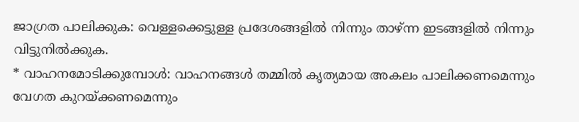ജാഗ്രത പാലിക്കുക: വെള്ളക്കെട്ടുള്ള പ്രദേശങ്ങളിൽ നിന്നും താഴ്ന്ന ഇടങ്ങളിൽ നിന്നും വിട്ടുനിൽക്കുക.
* വാഹനമോടിക്കുമ്പോൾ: വാഹനങ്ങൾ തമ്മിൽ കൃത്യമായ അകലം പാലിക്കണമെന്നും വേഗത കുറയ്ക്കണമെന്നും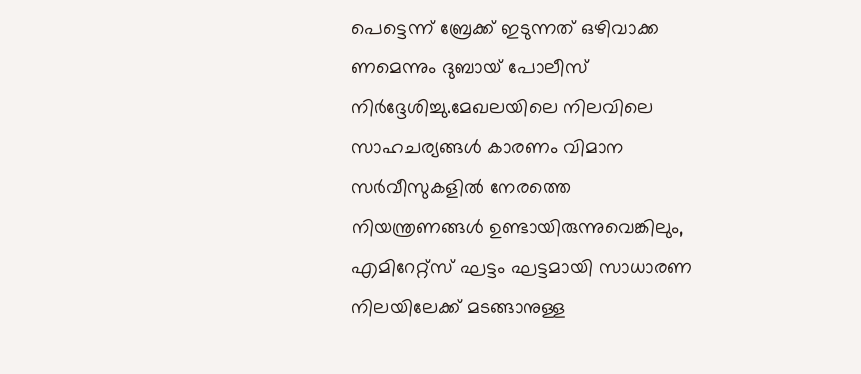പെട്ടെന്ന് ബ്രേക്ക് ഇടുന്നത് ഒഴിവാക്ക ണമെന്നും ദുബായ് പോലീസ് നിർദ്ദേശിച്ചു.മേഖലയിലെ നിലവിലെ സാഹചര്യങ്ങൾ കാരണം വിമാന സർവീസുകളിൽ നേരത്തെ നിയന്ത്രണങ്ങൾ ഉണ്ടായിരുന്നുവെങ്കിലും, എമിറേറ്റ്സ് ഘട്ടം ഘട്ടമായി സാധാരണ നിലയിലേക്ക് മടങ്ങാനുള്ള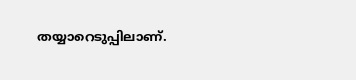തയ്യാറെടുപ്പിലാണ്.